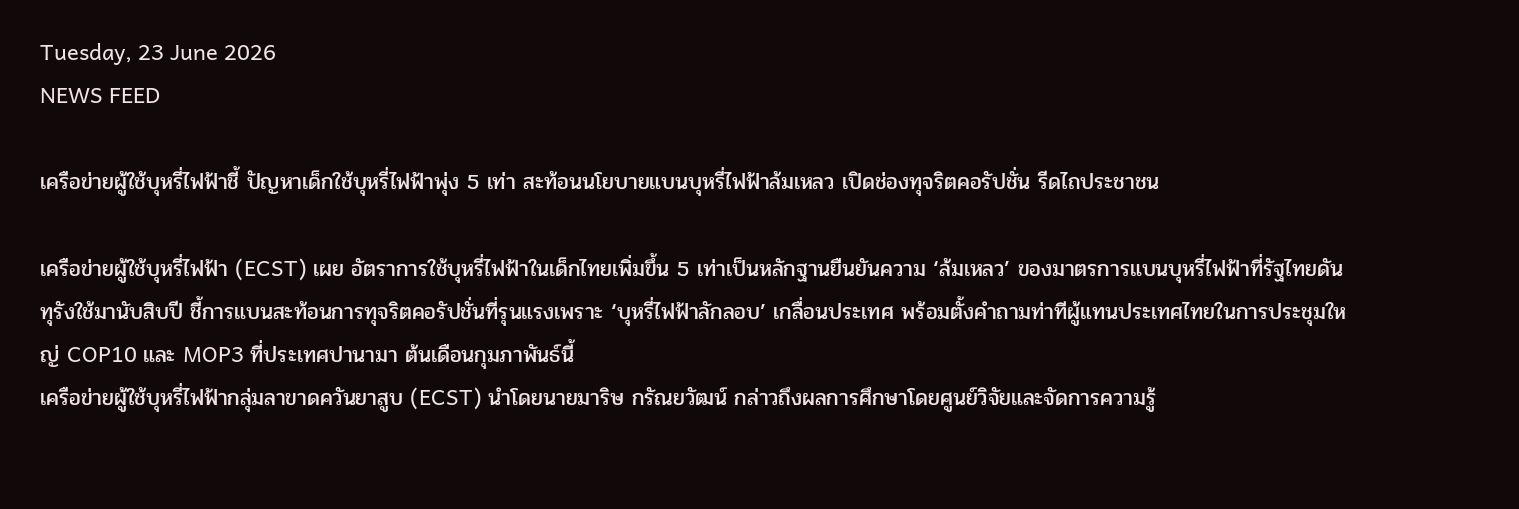Tuesday, 23 June 2026
NEWS FEED

เครือข่ายผู้ใช้บุหรี่ไฟฟ้าชี้ ปัญหาเด็กใช้บุหรี่ไฟฟ้าพุ่ง 5 เท่า สะท้อนนโยบายแบนบุหรี่ไฟฟ้าล้มเหลว เปิดช่องทุจริตคอรัปชั่น รีดไถประชาชน

เครือข่ายผู้ใช้บุหรี่ไฟฟ้า (ECST) เผย อัตราการใช้บุหรี่ไฟฟ้าในเด็กไทยเพิ่มขึ้น 5 เท่าเป็นหลักฐานยืนยันความ ‘ล้มเหลว’ ของมาตรการแบนบุหรี่ไฟฟ้าที่รัฐไทยดันทุรังใช้มานับสิบปี ชี้การแบนสะท้อนการทุจริตคอรัปชั่นที่รุนแรงเพราะ ‘บุหรี่ไฟฟ้าลักลอบ’ เกลื่อนประเทศ พร้อมตั้งคำถามท่าทีผู้แทนประเทศไทยในการประชุมใหญ่ COP10 และ MOP3 ที่ประเทศปานามา ต้นเดือนกุมภาพันธ์นี้
เครือข่ายผู้ใช้บุหรี่ไฟฟ้ากลุ่มลาขาดควันยาสูบ (ECST) นำโดยนายมาริษ กรัณยวัฒน์ กล่าวถึงผลการศึกษาโดยศูนย์วิจัยและจัดการความรู้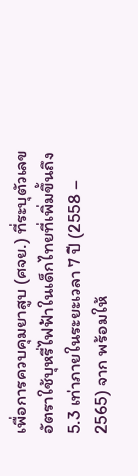เพื่อการควบคุมยาสูบ (ศจย.) ที่ระบุตัวเลขอัตราใช้บุหรี่ไฟฟ้าในเด็กไทยที่เพิ่มขึ้นถึง 5.3 เท่าภายในระยะเวลา 7 ปี (2558 – 2565) จาก พร้อมให้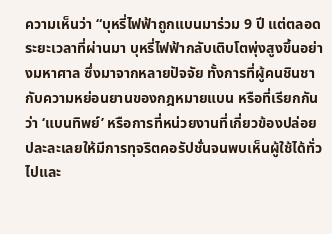ความเห็นว่า “บุหรี่ไฟฟ้าถูกแบนมาร่วม 9 ปี แต่ตลอดระยะเวลาที่ผ่านมา บุหรี่ไฟฟ้ากลับเติบโตพุ่งสูงขึ้นอย่างมหาศาล ซึ่งมาจากหลายปัจจัย ทั้งการที่ผู้คนชินชากับความหย่อนยานของกฎหมายแบน หรือที่เรียกกันว่า ‘แบนทิพย์’ หรือการที่หน่วยงานที่เกี่ยวข้องปล่อยปละละเลยให้มีการทุจริตคอรัปชั่นจนพบเห็นผู้ใช้ได้ทั่วไปและ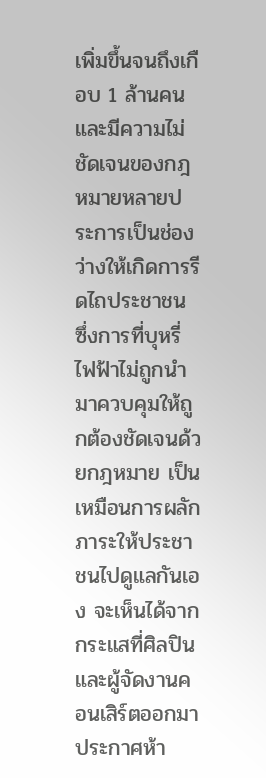เพิ่มขึ้นจนถึงเกือบ 1 ล้านคน และมีความไม่ชัดเจนของกฎหมายหลายประการเป็นช่องว่างให้เกิดการรีดไถประชาชน ซึ่งการที่บุหรี่ไฟฟ้าไม่ถูกนำมาควบคุมให้ถูกต้องชัดเจนด้วยกฎหมาย เป็นเหมือนการผลักภาระให้ประชาชนไปดูแลกันเอง จะเห็นได้จากกระแสที่ศิลปินและผู้จัดงานคอนเสิร์ตออกมาประกาศห้า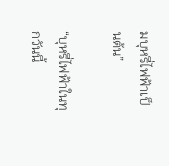มบุหรี่ไฟฟ้าเป็นต้น”

“บุหรี่ไฟฟ้าในทุกวันนี้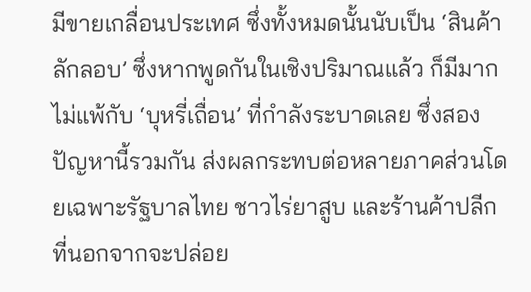มีขายเกลื่อนประเทศ ซึ่งทั้งหมดนั้นนับเป็น ‘สินค้าลักลอบ’ ซึ่งหากพูดกันในเชิงปริมาณแล้ว ก็มีมากไม่แพ้กับ ‘บุหรี่เถื่อน’ ที่กำลังระบาดเลย ซึ่งสองปัญหานี้รวมกัน ส่งผลกระทบต่อหลายภาคส่วนโดยเฉพาะรัฐบาลไทย ชาวไร่ยาสูบ และร้านค้าปลีก ที่นอกจากจะปล่อย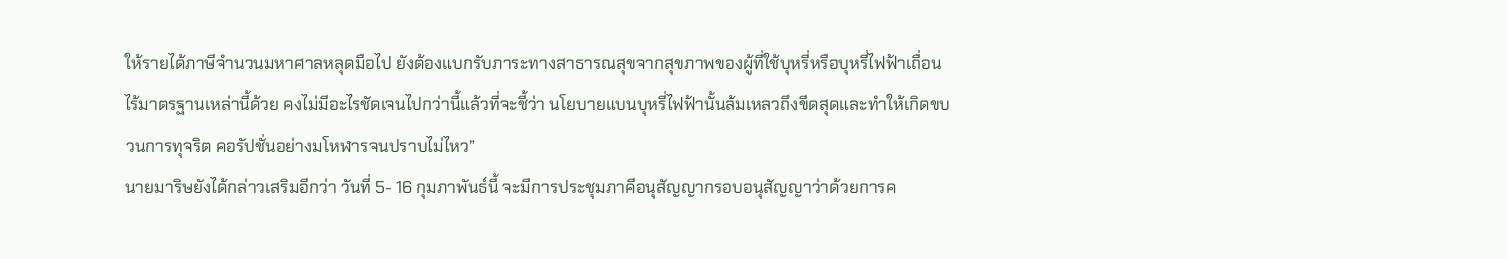ให้รายได้ภาษีจำนวนมหาศาลหลุดมือไป ยังต้องแบกรับภาระทางสาธารณสุขจากสุขภาพของผู้ที่ใช้บุหรี่หรือบุหรี่ไฟฟ้าเถื่อนไร้มาตรฐานเหล่านี้ด้วย คงไม่มีอะไรชัดเจนไปกว่านี้แล้วที่จะชี้ว่า นโยบายแบนบุหรี่ไฟฟ้านั้นล้มเหลวถึงขีดสุดและทำให้เกิดขบวนการทุจริต คอรัปชั่นอย่างมโหฬารจนปราบไม่ไหว”
นายมาริษยังได้กล่าวเสริมอีกว่า วันที่ 5- 16 กุมภาพันธ์นี้ จะมีการประชุมภาคีอนุสัญญากรอบอนุสัญญาว่าด้วยการค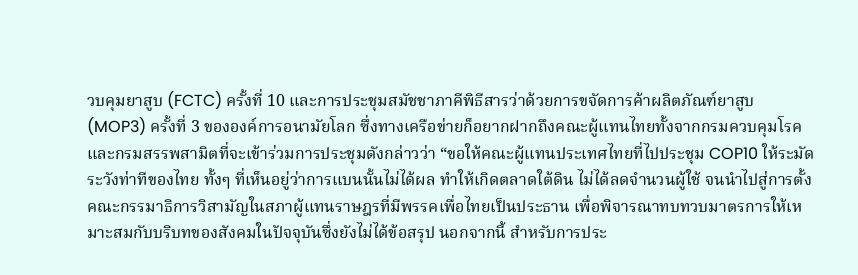วบคุมยาสูบ (FCTC) ครั้งที่ 10 และการประชุมสมัชชาภาคีพิธีสารว่าด้วยการขจัดการค้าผลิตภัณฑ์ยาสูบ (MOP3) ครั้งที่ 3 ขององค์การอนามัยโลก ซึ่งทางเครือข่ายก็อยากฝากถึงคณะผู้แทนไทยทั้งจากกรมควบคุมโรคและกรมสรรพสามิตที่จะเข้าร่วมการประชุมดังกล่าวว่า “ขอให้คณะผู้แทนประเทศไทยที่ไปประชุม COP10 ให้ระมัดระวังท่าทีของไทย ทั้งๆ ที่เห็นอยู่ว่าการแบนนั้นไม่ได้ผล ทำให้เกิดตลาดใต้ดิน ไม่ได้ลดจำนวนผู้ใช้ จนนำไปสู่การตั้งคณะกรรมาธิการวิสามัญในสภาผู้แทนราษฎรที่มีพรรคเพื่อไทยเป็นประธาน เพื่อพิจารณาทบทวบมาตรการให้เหมาะสมกับบริบทของสังคมในปัจจุบันซึ่งยังไม่ได้ข้อสรุป นอกจากนี้ สำหรับการประ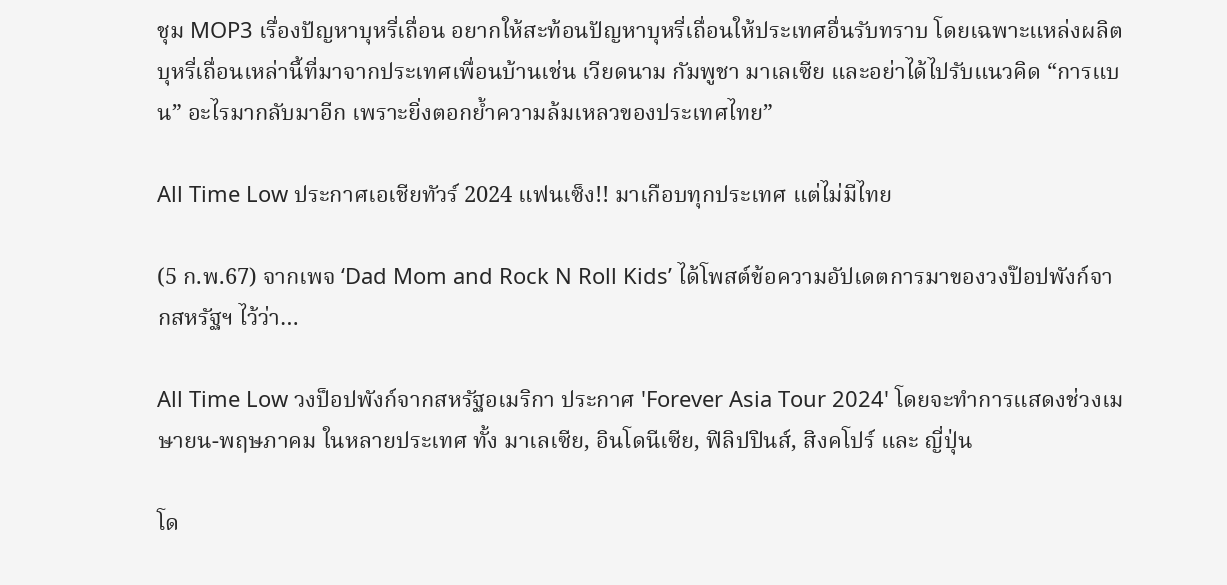ชุม MOP3 เรื่องปัญหาบุหรี่เถื่อน อยากให้สะท้อนปัญหาบุหรี่เถื่อนให้ประเทศอื่นรับทราบ โดยเฉพาะแหล่งผลิตบุหรี่เถื่อนเหล่านี้ที่มาจากประเทศเพื่อนบ้านเช่น เวียดนาม กัมพูชา มาเลเซีย และอย่าได้ไปรับแนวคิด “การแบน” อะไรมากลับมาอีก เพราะยิ่งตอกย้ำความล้มเหลวของประเทศไทย”

All Time Low ประกาศเอเชียทัวร์ 2024 แฟนเซ็ง!! มาเกือบทุกประเทศ แต่ไม่มีไทย

(5 ก.พ.67) จากเพจ ‘Dad Mom and Rock N Roll Kids’ ได้โพสต์ข้อความอัปเดตการมาของวงป๊อปพังก์จากสหรัฐฯ ไว้ว่า…

All Time Low วงป็อปพังก์จากสหรัฐอเมริกา ประกาศ 'Forever Asia Tour 2024' โดยจะทำการแสดงช่วงเมษายน-พฤษภาคม ในหลายประเทศ ทั้ง มาเลเซีย, อินโดนีเซีย, ฟิลิปปินส์, สิงคโปร์ และ ญี่ปุ่น

โด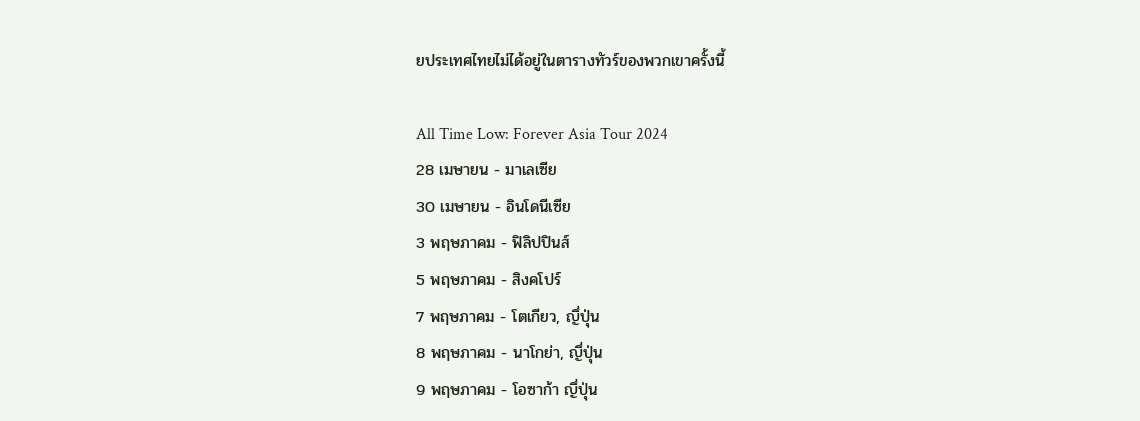ยประเทศไทยไม่ได้อยู่ในตารางทัวร์ของพวกเขาครั้งนี้

All Time Low: Forever Asia Tour 2024
28 เมษายน - มาเลเซีย
30 เมษายน - อินโดนีเซีย
3 พฤษภาคม - ฟิลิปปินส์
5 พฤษภาคม - สิงคโปร์
7 พฤษภาคม - โตเกียว, ญึ่ปุ่น
8 พฤษภาคม - นาโกย่า, ญึ่ปุ่น
9 พฤษภาคม - โอซาก้า ญึ่ปุ่น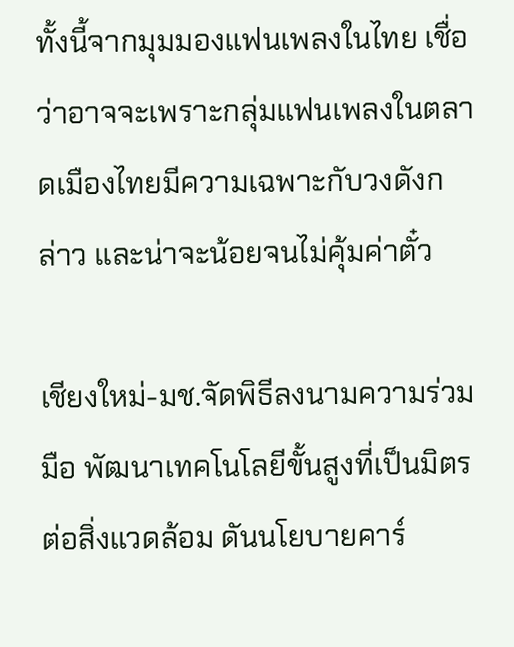ทั้งนี้จากมุมมองแฟนเพลงในไทย เชื่อว่าอาจจะเพราะกลุ่มแฟนเพลงในตลาดเมืองไทยมีความเฉพาะกับวงดังกล่าว และน่าจะน้อยจนไม่คุ้มค่าตั๋ว

เชียงใหม่-มช.จัดพิธีลงนามความร่วมมือ พัฒนาเทคโนโลยีขั้นสูงที่เป็นมิตรต่อสิ่งแวดล้อม ดันนโยบายคาร์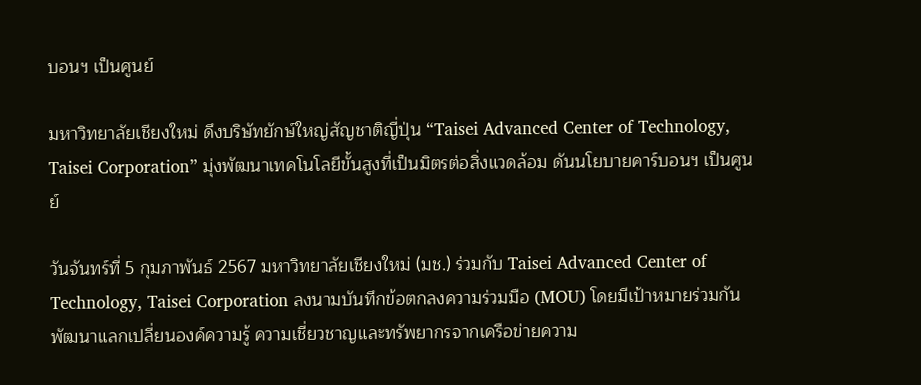บอนฯ เป็นศูนย์

มหาวิทยาลัยเชียงใหม่ ดึงบริษัทยักษ์ใหญ่สัญชาติญี่ปุ่น “Taisei Advanced Center of Technology, Taisei Corporation” มุ่งพัฒนาเทคโนโลยีขั้นสูงที่เป็นมิตรต่อสิ่งแวดล้อม ดันนโยบายคาร์บอนฯ เป็นศูนย์

วันจันทร์ที่ 5 กุมภาพันธ์ 2567 มหาวิทยาลัยเชียงใหม่ (มช.) ร่วมกับ Taisei Advanced Center of Technology, Taisei Corporation ลงนามบันทึกข้อตกลงความร่วมมือ (MOU) โดยมีเป้าหมายร่วมกันพัฒนาแลกเปลี่ยนองค์ความรู้ ความเชี่ยวชาญและทรัพยากรจากเครือข่ายความ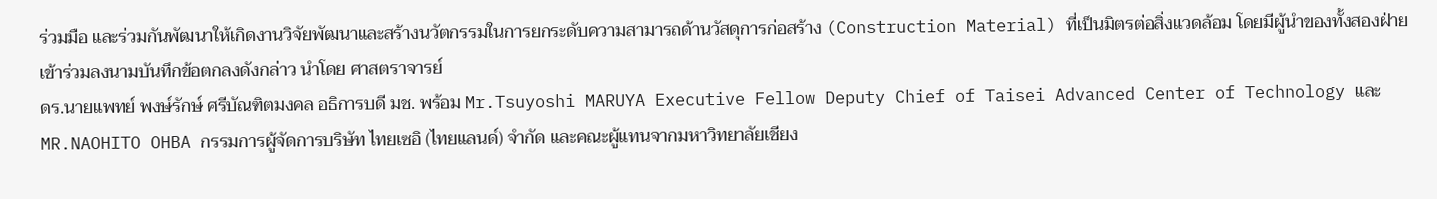ร่วมมือ และร่วมกันพัฒนาให้เกิดงานวิจัยพัฒนาและสร้างนวัตกรรมในการยกระดับความสามารถด้านวัสดุการก่อสร้าง (Construction Material) ที่เป็นมิตรต่อสิ่งแวดล้อม โดยมีผู้นำของทั้งสองฝ่ายเข้าร่วมลงนามบันทึกข้อตกลงดังกล่าว นำโดย ศาสตราจารย์
ดร.นายแพทย์ พงษ์รักษ์ ศรีบัณฑิตมงคล อธิการบดี มช. พร้อม Mr.Tsuyoshi MARUYA Executive Fellow Deputy Chief of Taisei Advanced Center of Technology และ MR.NAOHITO OHBA กรรมการผู้จัดการบริษัท ไทยเซอิ (ไทยแลนด์) จำกัด และคณะผู้แทนจากมหาวิทยาลัยเชียง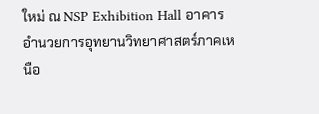ใหม่ ณ NSP Exhibition Hall อาคารอำนวยการอุทยานวิทยาศาสตร์ภาคเหนือ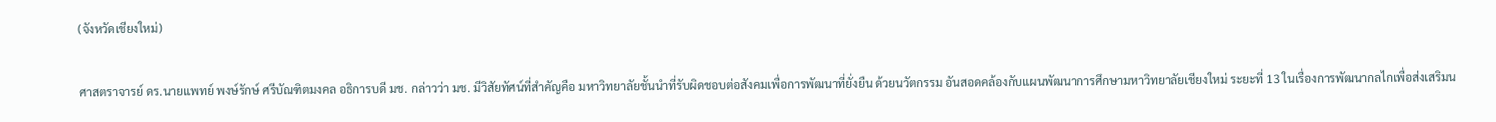(จังหวัดเชียงใหม่)

ศาสตราจารย์ ดร.นายแพทย์ พงษ์รักษ์ ศรีบัณฑิตมงคล อธิการบดี มช. กล่าวว่า มช. มีวิสัยทัศน์ที่สำคัญคือ มหาวิทยาลัยชั้นนำที่รับผิดชอบต่อสังคมเพื่อการพัฒนาที่ยั่งยืน ด้วยนวัตกรรม อันสอดคล้องกับแผนพัฒนาการศึกษามหาวิทยาลัยเชียงใหม่ ระยะที่ 13 ในเรื่องการพัฒนากลไกเพื่อส่งเสริมน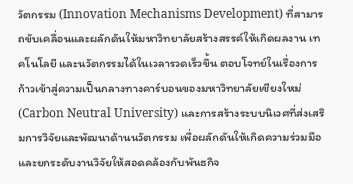วัตกรรม (Innovation Mechanisms Development) ที่สามารถขับเคลื่อนและผลักดันให้มหาวิทยาลัยสร้างสรรค์ให้เกิดผลงาน เทคโนโลยี และนวัตกรรมได้ในเวลารวดเร็วขึ้น ตอบโจทย์ในเรื่องการก้าวเข้าสู่ความเป็นกลางทางคาร์บอนของมหาวิทยาลัยเชียงใหม่ (Carbon Neutral University) และการสร้างระบบนิเวศที่ส่งเสริมการวิจัยและพัฒนาด้านนวัตกรรม เพื่อผลักดันให้เกิดความร่วมมือและยกระดับงานวิจัยให้สอดคล้องกับพันธกิจ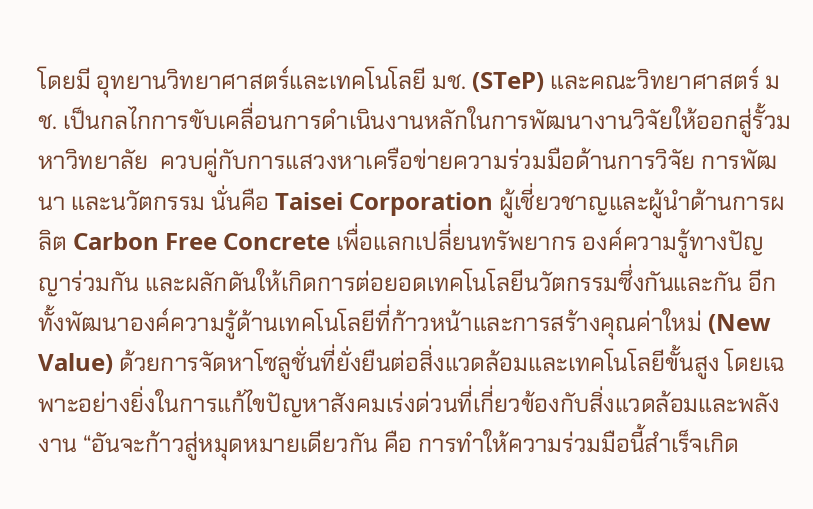โดยมี อุทยานวิทยาศาสตร์และเทคโนโลยี มช. (STeP) และคณะวิทยาศาสตร์ มช. เป็นกลไกการขับเคลื่อนการดำเนินงานหลักในการพัฒนางานวิจัยให้ออกสู่รั้วมหาวิทยาลัย  ควบคู่กับการแสวงหาเครือข่ายความร่วมมือด้านการวิจัย การพัฒนา และนวัตกรรม นั่นคือ Taisei Corporation ผู้เชี่ยวชาญและผู้นำด้านการผลิต Carbon Free Concrete เพื่อแลกเปลี่ยนทรัพยากร องค์ความรู้ทางปัญญาร่วมกัน และผลักดันให้เกิดการต่อยอดเทคโนโลยีนวัตกรรมซึ่งกันและกัน อีกทั้งพัฒนาองค์ความรู้ด้านเทคโนโลยีที่ก้าวหน้าและการสร้างคุณค่าใหม่ (New Value) ด้วยการจัดหาโซลูชั่นที่ยั่งยืนต่อสิ่งแวดล้อมและเทคโนโลยีขั้นสูง โดยเฉพาะอย่างยิ่งในการแก้ไขปัญหาสังคมเร่งด่วนที่เกี่ยวข้องกับสิ่งแวดล้อมและพลังงาน “อันจะก้าวสู่หมุดหมายเดียวกัน คือ การทำให้ความร่วมมือนี้สำเร็จเกิด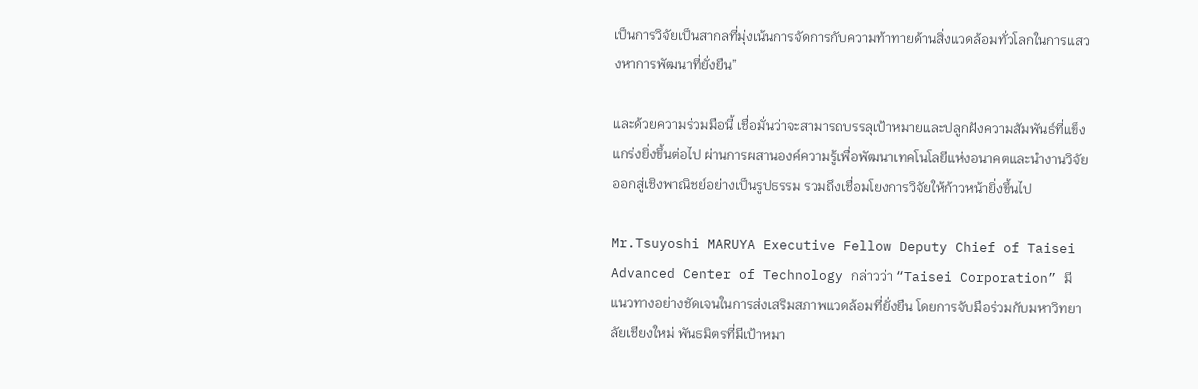เป็นการวิจัยเป็นสากลที่มุ่งเน้นการจัดการกับความท้าทายด้านสิ่งแวดล้อมทั่วโลกในการแสวงหาการพัฒนาที่ยั่งยืน”

และด้วยความร่วมมือนี้ เชื่อมั่นว่าจะสามารถบรรลุเป้าหมายและปลูกฝังความสัมพันธ์ที่แข็งแกร่งยิ่งขึ้นต่อไป ผ่านการผสานองค์ความรู้เพื่อพัฒนาเทคโนโลยีแห่งอนาคตและนำงานวิจัยออกสู่เชิงพาณิชย์อย่างเป็นรูปธรรม รวมถึงเชื่อมโยงการวิจัยให้ก้าวหน้ายิ่งขึ้นไป

Mr.Tsuyoshi MARUYA Executive Fellow Deputy Chief of Taisei Advanced Center of Technology กล่าวว่า “Taisei Corporation” มีแนวทางอย่างชัดเจนในการส่งเสริมสภาพแวดล้อมที่ยั่งยืน โดยการจับมือร่วมกับมหาวิทยาลัยเชียงใหม่ พันธมิตรที่มีเป้าหมา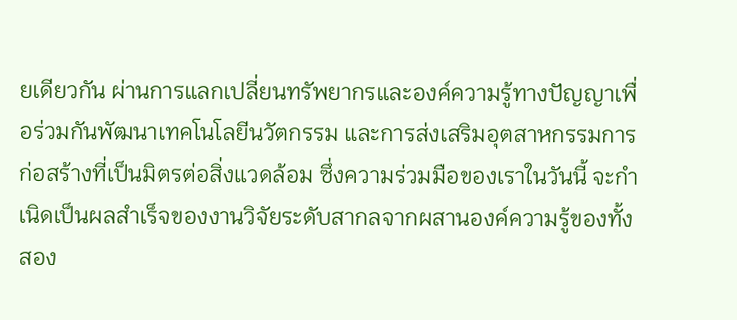ยเดียวกัน ผ่านการแลกเปลี่ยนทรัพยากรและองค์ความรู้ทางปัญญาเพื่อร่วมกันพัฒนาเทคโนโลยีนวัตกรรม และการส่งเสริมอุตสาหกรรมการก่อสร้างที่เป็นมิตรต่อสิ่งแวดล้อม ซึ่งความร่วมมือของเราในวันนี้ จะกำเนิดเป็นผลสำเร็จของงานวิจัยระดับสากลจากผสานองค์ความรู้ของทั้งสอง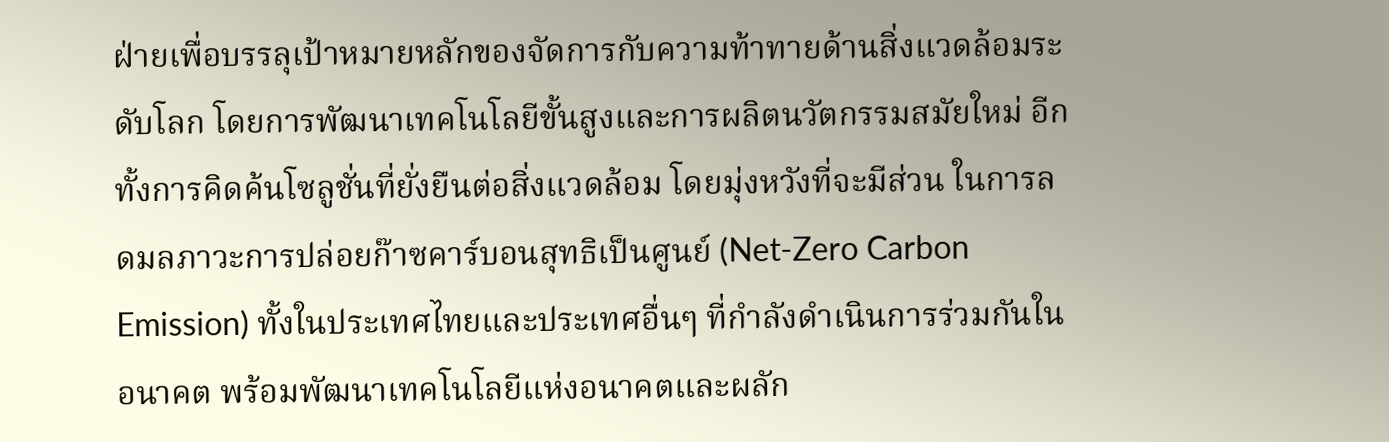ฝ่ายเพื่อบรรลุเป้าหมายหลักของจัดการกับความท้าทายด้านสิ่งแวดล้อมระดับโลก โดยการพัฒนาเทคโนโลยีขั้นสูงและการผลิตนวัตกรรมสมัยใหม่ อีกทั้งการคิดค้นโซลูชั่นที่ยั่งยืนต่อสิ่งแวดล้อม โดยมุ่งหวังที่จะมีส่วน ในการลดมลภาวะการปล่อยก๊าซคาร์บอนสุทธิเป็นศูนย์ (Net-Zero Carbon Emission) ทั้งในประเทศไทยและประเทศอื่นๆ ที่กำลังดำเนินการร่วมกันในอนาคต พร้อมพัฒนาเทคโนโลยีแห่งอนาคตและผลัก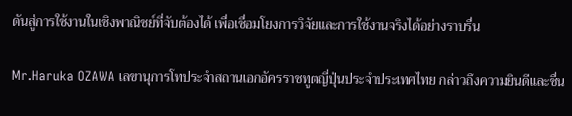ดันสู่การใช้งานในเชิงพาณิชย์ที่จับต้องได้ เพื่อเชื่อมโยงการวิจัยและการใช้งานจริงได้อย่างราบรื่น

Mr.Haruka OZAWA เลขานุการโทประจำสถานเอกอัครราชทูตญี่ปุ่นประจำประเทศไทย กล่าวถึงความยินดีและชื่น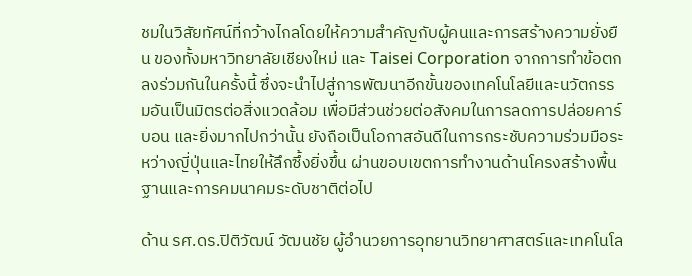ชมในวิสัยทัศน์ที่กว้างไกลโดยให้ความสำคัญกับผู้คนและการสร้างความยั่งยืน ของทั้งมหาวิทยาลัยเชียงใหม่ และ Taisei Corporation จากการทำข้อตกลงร่วมกันในครั้งนี้ ซึ่งจะนำไปสู่การพัฒนาอีกขั้นของเทคโนโลยีและนวัตกรรมอันเป็นมิตรต่อสิ่งแวดล้อม เพื่อมีส่วนช่วยต่อสังคมในการลดการปล่อยคาร์บอน และยิ่งมากไปกว่านั้น ยังถือเป็นโอกาสอันดีในการกระชับความร่วมมือระหว่างญี่ปุ่นและไทยให้ลึกซึ้งยิ่งขึ้น ผ่านขอบเขตการทำงานด้านโครงสร้างพื้นฐานและการคมนาคมระดับชาติต่อไป

ด้าน รศ.ดร.ปิติวัฒน์ วัฒนชัย ผู้อำนวยการอุทยานวิทยาศาสตร์และเทคโนโล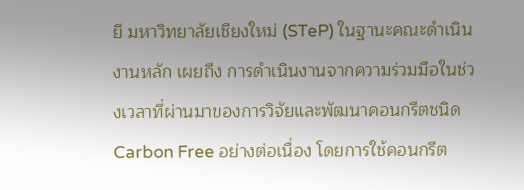ยี มหาวิทยาลัยเชียงใหม่ (STeP) ในฐานะคณะดำเนินงานหลัก เผยถึง การดำเนินงานจากความร่วมมือในช่วงเวลาที่ผ่านมาของการวิจัยและพัฒนาคอนกรีตชนิด Carbon Free อย่างต่อเนื่อง โดยการใช้คอนกรีต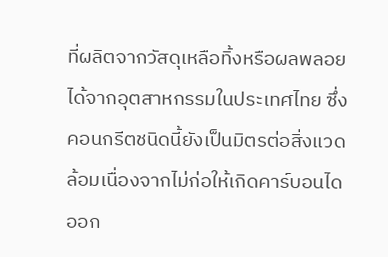ที่ผลิตจากวัสดุเหลือทิ้งหรือผลพลอยได้จากอุตสาหกรรมในประเทศไทย ซึ่งคอนกรีตชนิดนี้ยังเป็นมิตรต่อสิ่งแวดล้อมเนื่องจากไม่ก่อให้เกิดคาร์บอนไดออก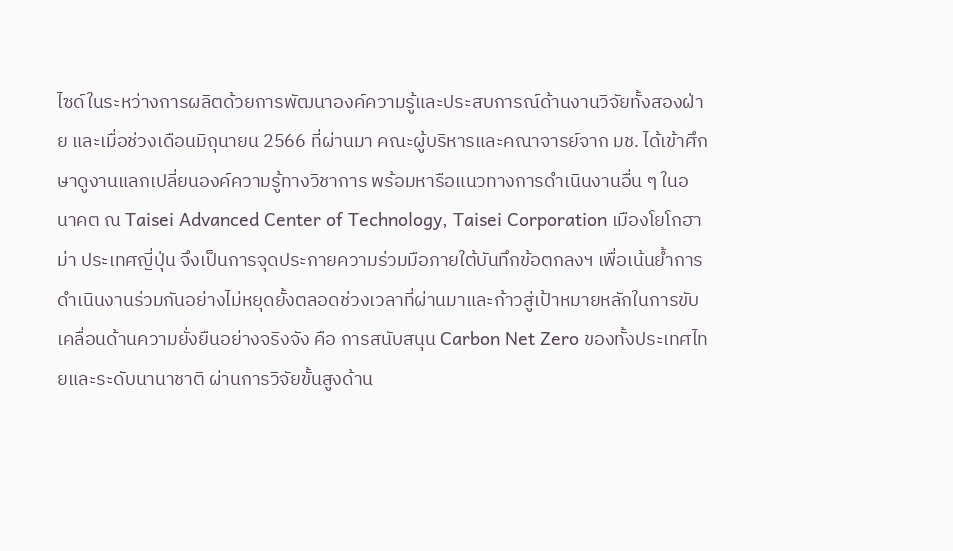ไซด์ในระหว่างการผลิตด้วยการพัฒนาองค์ความรู้และประสบการณ์ด้านงานวิจัยทั้งสองฝ่าย และเมื่อช่วงเดือนมิถุนายน 2566 ที่ผ่านมา คณะผู้บริหารและคณาจารย์จาก มช. ได้เข้าศึกษาดูงานแลกเปลี่ยนองค์ความรู้ทางวิชาการ พร้อมหารือแนวทางการดำเนินงานอื่น ๆ ในอนาคต ณ Taisei Advanced Center of Technology, Taisei Corporation เมืองโยโกฮาม่า ประเทศญี่ปุ่น จึงเป็นการจุดประกายความร่วมมือภายใต้บันทึกข้อตกลงฯ เพื่อเน้นย้ำการดำเนินงานร่วมกันอย่างไม่หยุดยั้งตลอดช่วงเวลาที่ผ่านมาและก้าวสู่เป้าหมายหลักในการขับเคลื่อนด้านความยั่งยืนอย่างจริงจัง คือ การสนับสนุน Carbon Net Zero ของทั้งประเทศไทยและระดับนานาชาติ ผ่านการวิจัยขั้นสูงด้าน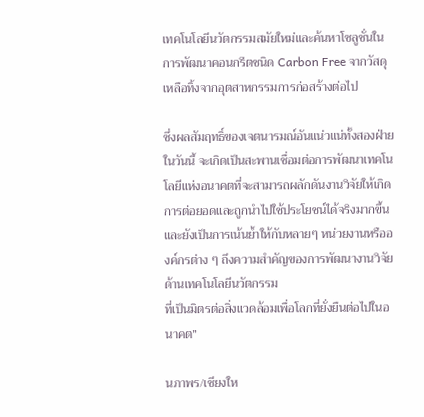เทคโนโลยีนวัตกรรมสมัยใหม่และค้นหาโซลูชั่นในการพัฒนาคอนกรีตชนิด Carbon Free จากวัสดุเหลือทิ้งจากอุตสาหกรรมการก่อสร้างต่อไป

ซึ่งผลสัมฤทธิ์ของเจตนารมณ์อันแน่วแน่ทั้งสองฝ่ายในวันนี้ จะเกิดเป็นสะพานเชื่อมต่อการพัฒนาเทคโนโลยีแห่งอนาคตที่จะสามารถผลักดันงานวิจัยให้เกิดการต่อยอดและถูกนำไปใช้ประโยชน์ได้จริงมากขึ้นและยังเป็นการเน้นย้ำให้กับหลายๆ หน่วยงานหรือองค์กรต่าง ๆ ถึงความสำคัญของการพัฒนางานวิจัยด้านเทคโนโลยีนวัตกรรม
ที่เป็นมิตรต่อสิ่งแวดล้อมเพื่อโลกที่ยั่งยืนต่อไปในอนาคต”

นภาพร/เชียงให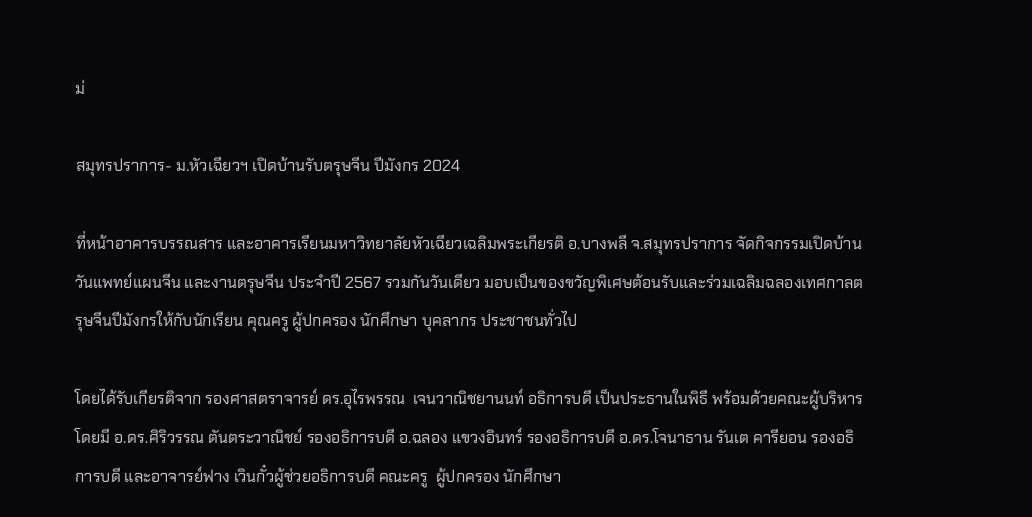ม่

สมุทรปราการ- ม.หัวเฉียวฯ เปิดบ้านรับตรุษจีน ปีมังกร 2024

ที่หน้าอาคารบรรณสาร และอาคารเรียนมหาวิทยาลัยหัวเฉียวเฉลิมพระเกียรติ อ.บางพลี จ.สมุทรปราการ จัดกิจกรรมเปิดบ้าน วันแพทย์แผนจีน และงานตรุษจีน ประจำปี 2567 รวมกันวันเดียว มอบเป็นของขวัญพิเศษต้อนรับและร่วมเฉลิมฉลองเทศกาลตรุษจีนปีมังกรให้กับนักเรียน คุณครู ผู้ปกครอง นักศึกษา บุคลากร ประชาชนทั่วไป

โดยได้รับเกียรติจาก รองศาสตราจารย์ ดร.อุไรพรรณ  เจนวาณิชยานนท์ อธิการบดี เป็นประธานในพิธี พร้อมด้วยคณะผู้บริหาร โดยมี อ.ดร.ศิริวรรณ ตันตระวาณิชย์ รองอธิการบดี อ.ฉลอง แขวงอินทร์ รองอธิการบดี อ.ดร.โจนาธาน รันเต คารียอน รองอธิการบดี และอาจารย์ฟาง เวินกั๋วผู้ช่วยอธิการบดี คณะครู  ผู้ปกครอง นักศึกษา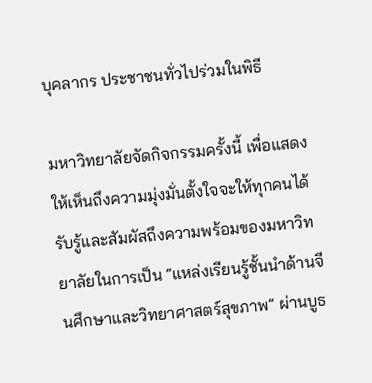บุคลากร ประชาชนทั่วไปร่วมในพิธี

มหาวิทยาลัยจัดกิจกรรมครั้งนี้ เพื่อแสดงให้เห็นถึงความมุ่งมั่นตั้งใจจะให้ทุกคนได้รับรู้และสัมผัสถึงความพร้อมของมหาวิทยาลัยในการเป็น “แหล่งเรียนรู้ชั้นนำด้านจีนศึกษาและวิทยาศาสตร์สุขภาพ” ผ่านบูธ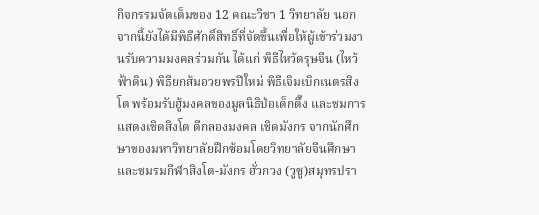กิจกรรมจัดเต็มของ 12 คณะวิชา 1 วิทยาลัย นอกจากนี้ยังได้มีพิธีศักดิ์สิทธิ์ที่จัดขึ้นเพื่อให้ผู้เข้าร่วมงานรับความมงคลร่วมกัน ได้แก่ พิธีไหว้ตรุษจีน (ไหว้ฟ้าดิน) พิธียกส้มอวยพรปีใหม่ พิธีเจิมเบิกเนตรสิงโต พร้อมรับฮู้มงคลของมูลนิธิป่อเต็กตึ๊ง และชมการแสดงเชิดสิงโต ตีกลองมงคล เชิดมังกร จากนักศึกษาของมหาวิทยาลัยฝึกซ้อมโดยวิทยาลัยจีนศึกษาและชมรมกีฬาสิงโต-มังกร ฮั่วกวง (วูซู)สมุทรปรา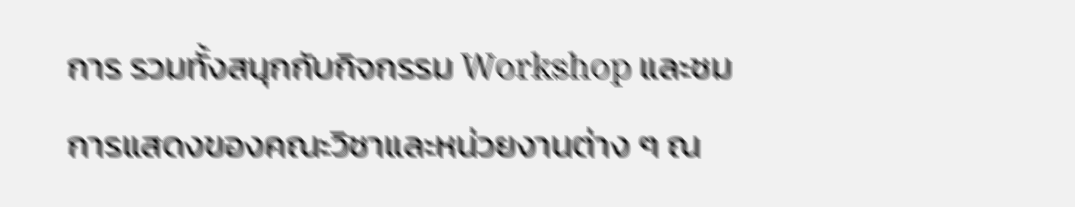การ รวมทั้งสนุกกับกิจกรรม Workshop และชมการแสดงของคณะวิชาและหน่วยงานต่าง ๆ ณ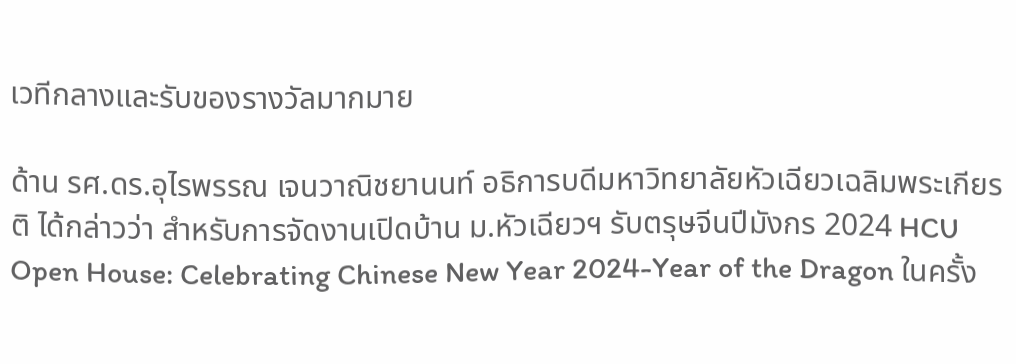เวทีกลางและรับของรางวัลมากมาย

ด้าน รศ.ดร.อุไรพรรณ เจนวาณิชยานนท์ อธิการบดีมหาวิทยาลัยหัวเฉียวเฉลิมพระเกียรติ ได้กล่าวว่า สำหรับการจัดงานเปิดบ้าน ม.หัวเฉียวฯ รับตรุษจีนปีมังกร 2024 HCU Open House: Celebrating Chinese New Year 2024-Year of the Dragon ในครั้ง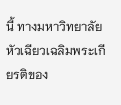นี้ ทางมหาวิทยาลัยหัวเฉียวเฉลิมพระเกียรติของ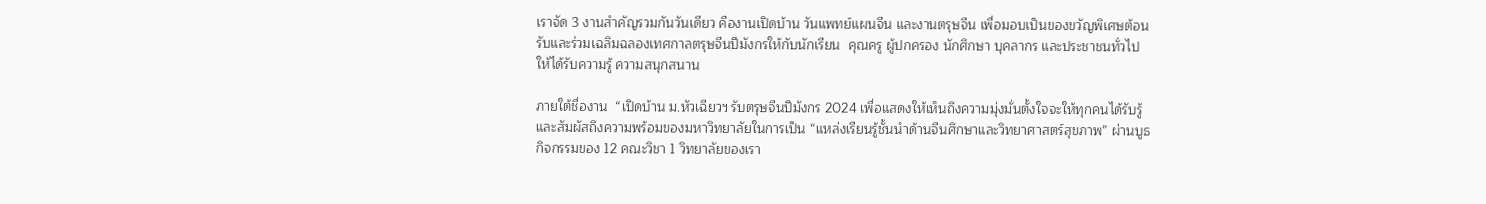เราจัด 3 งานสำคัญรวมกันวันเดียว คืองานเปิดบ้าน วันแพทย์แผนจีน และงานตรุษจีน เพื่อมอบเป็นของขวัญพิเศษต้อนรับและร่วมเฉลิมฉลองเทศกาลตรุษจีนปีมังกรให้กับนักเรียน  คุณครู ผู้ปกครอง นักศึกษา บุคลากร และประชาชนทั่วไป ให้ได้รับความรู้ ความสนุกสนาน

ภายใต้ชื่องาน  “เปิดบ้าน ม.หัวเฉียวฯ รับตรุษจีนปีมังกร 2024 เพื่อแสดงให้เห็นถึงความมุ่งมั่นตั้งใจจะให้ทุกคนได้รับรู้และสัมผัสถึงความพร้อมของมหาวิทยาลัยในการเป็น “แหล่งเรียนรู้ชั้นนำด้านจีนศึกษาและวิทยาศาสตร์สุขภาพ” ผ่านบูธกิจกรรมของ 12 คณะวิชา 1 วิทยาลัยของเรา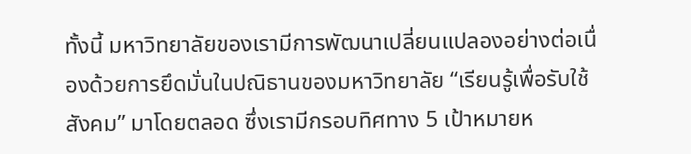ทั้งนี้ มหาวิทยาลัยของเรามีการพัฒนาเปลี่ยนแปลองอย่างต่อเนื่องด้วยการยึดมั่นในปณิธานของมหาวิทยาลัย “เรียนรู้เพื่อรับใช้สังคม” มาโดยตลอด ซึ่งเรามีกรอบทิศทาง 5 เป้าหมายห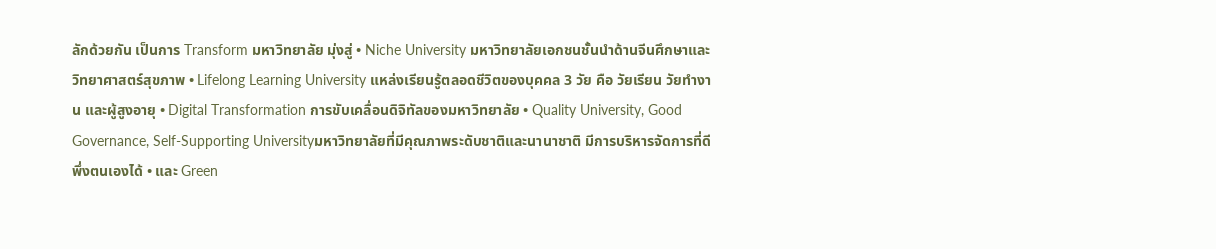ลักด้วยกัน เป็นการ Transform มหาวิทยาลัย มุ่งสู่ • Niche University มหาวิทยาลัยเอกชนชั้นนำด้านจีนศึกษาและวิทยาศาสตร์สุขภาพ • Lifelong Learning University แหล่งเรียนรู้ตลอดชีวิตของบุคคล 3 วัย คือ วัยเรียน วัยทำงาน และผู้สูงอายุ • Digital Transformation การขับเคลื่อนดิจิทัลของมหาวิทยาลัย • Quality University, Good Governance, Self-Supporting Universityมหาวิทยาลัยที่มีคุณภาพระดับชาติและนานาชาติ มีการบริหารจัดการที่ดี พึ่งตนเองได้ • และ Green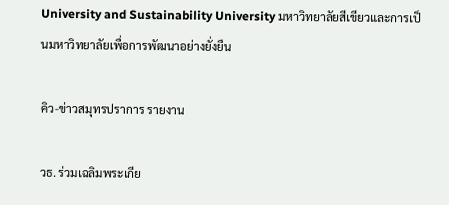University and Sustainability University มหาวิทยาลัยสีเขียวและการเป็นมหาวิทยาลัยเพื่อการพัฒนาอย่างยั่งยืน

คิว-ข่าวสมุทรปราการ รายงาน

วธ. ร่วมเฉลิมพระเกีย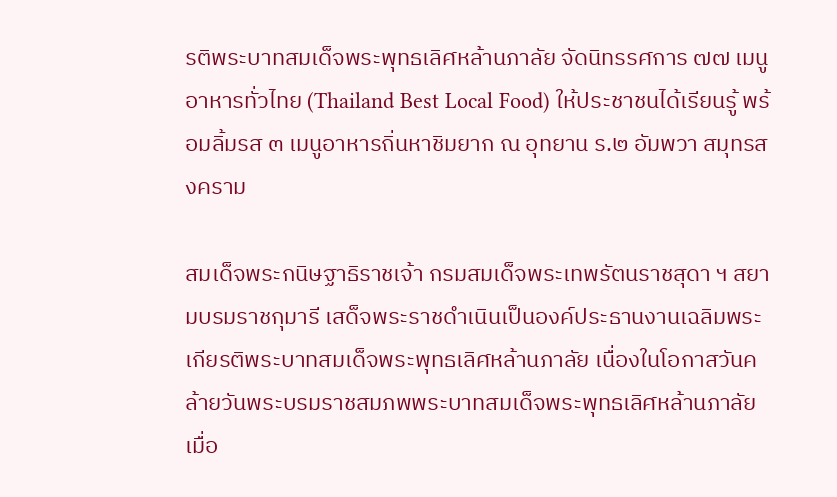รติพระบาทสมเด็จพระพุทธเลิศหล้านภาลัย จัดนิทรรศการ ๗๗ เมนูอาหารทั่วไทย (Thailand Best Local Food) ให้ประชาชนได้เรียนรู้ พร้อมลิ้มรส ๓ เมนูอาหารถิ่นหาชิมยาก ณ อุทยาน ร.๒ อัมพวา สมุทรสงคราม

สมเด็จพระกนิษฐาธิราชเจ้า กรมสมเด็จพระเทพรัตนราชสุดา ฯ สยามบรมราชกุมารี เสด็จพระราชดำเนินเป็นองค์ประธานงานเฉลิมพระเกียรติพระบาทสมเด็จพระพุทธเลิศหล้านภาลัย เนื่องในโอกาสวันคล้ายวันพระบรมราชสมภพพระบาทสมเด็จพระพุทธเลิศหล้านภาลัย เมื่อ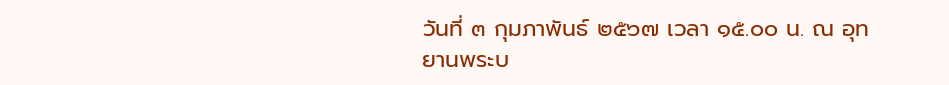วันที่ ๓ กุมภาพันธ์ ๒๕๖๗ เวลา ๑๕.๐๐ น. ณ อุทยานพระบ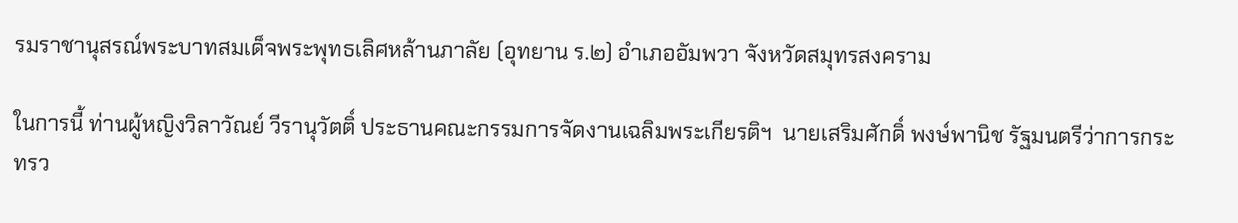รมราชานุสรณ์พระบาทสมเด็จพระพุทธเลิศหล้านภาลัย (อุทยาน ร.๒) อำเภออัมพวา จังหวัดสมุทรสงคราม

ในการนี้ ท่านผู้หญิงวิลาวัณย์ วีรานุวัตติ์ ประธานคณะกรรมการจัดงานเฉลิมพระเกียรติฯ  นายเสริมศักดิ์ พงษ์พานิช รัฐมนตรีว่าการกระทรว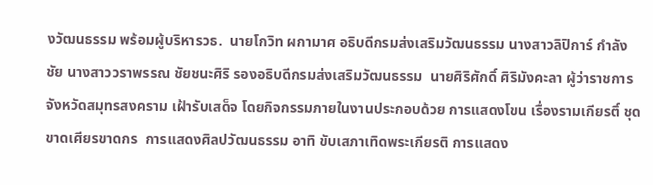งวัฒนธรรม พร้อมผู้บริหารวธ.  นายโกวิท ผกามาศ อธิบดีกรมส่งเสริมวัฒนธรรม นางสาวลิปิการ์ กำลังชัย นางสาววราพรรณ ชัยชนะศิริ รองอธิบดีกรมส่งเสริมวัฒนธรรม  นายศิริศักดิ์ ศิริมังคะลา ผู้ว่าราชการจังหวัดสมุทรสงคราม เฝ้ารับเสด็จ โดยกิจกรรมภายในงานประกอบด้วย การแสดงโขน เรื่องรามเกียรติ์ ชุดขาดเศียรขาดกร  การแสดงศิลปวัฒนธรรม อาทิ ขับเสภาเทิดพระเกียรติ การแสดง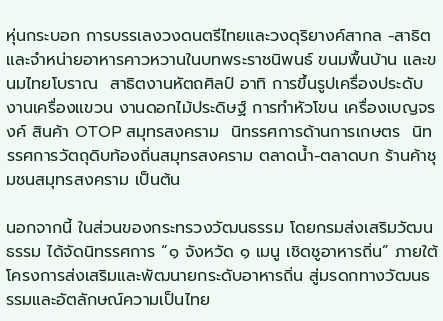หุ่นกระบอก การบรรเลงวงดนตรีไทยและวงดุริยางค์สากล -สาธิตและจำหน่ายอาหารคาวหวานในบทพระราชนิพนธ์ ขนมพื้นบ้าน และขนมไทยโบราณ  สาธิตงานหัตถศิลป์ อาทิ การขึ้นรูปเครื่องประดับ งานเครื่องแขวน งานดอกไม้ประดิษฐ์ การทำหัวโขน เครื่องเบญจรงค์ สินค้า OTOP สมุทรสงคราม  นิทรรศการด้านการเกษตร  นิทรรศการวัตถุดิบท้องถิ่นสมุทรสงคราม ตลาดน้ำ-ตลาดบก ร้านค้าชุมชนสมุทรสงคราม เป็นต้น

นอกจากนี้ ในส่วนของกระทรวงวัฒนธรรม โดยกรมส่งเสริมวัฒนธรรม ได้จัดนิทรรศการ “๑ จังหวัด ๑ เมนู เชิดชูอาหารถิ่น” ภายใต้โครงการส่งเสริมและพัฒนายกระดับอาหารถิ่น สู่มรดกทางวัฒนธรรมและอัตลักษณ์ความเป็นไทย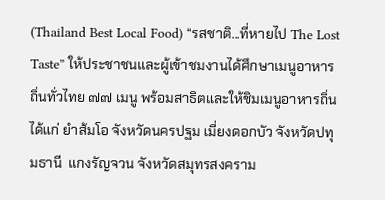(Thailand Best Local Food) “รสชาติ...ที่หายไป The Lost Taste” ให้ประชาชนและผู้เข้าชมงานได้ศึกษาเมนูอาหารถิ่นทั่วไทย ๗๗ เมนู พร้อมสาธิตและให้ชิมเมนูอาหารถิ่น ได้แก่ ยำส้มโอ จังหวัดนครปฐม เมี่ยงดอกบัว จังหวัดปทุมธานี  แกงรัญจวน จังหวัดสมุทรสงคราม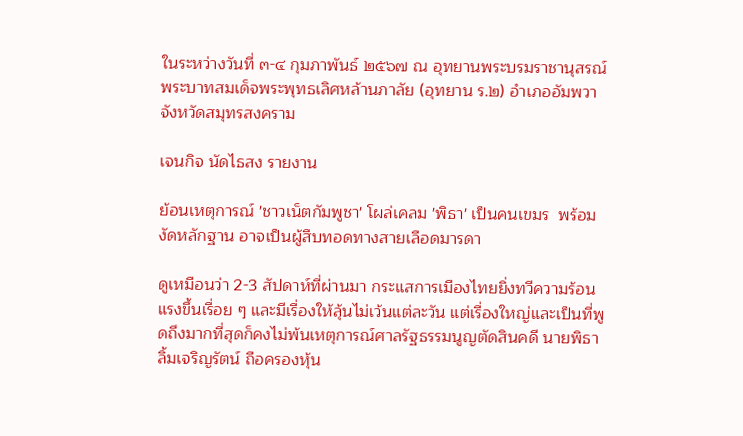ในระหว่างวันที่ ๓-๔ กุมภาพันธ์ ๒๕๖๗ ณ อุทยานพระบรมราชานุสรณ์พระบาทสมเด็จพระพุทธเลิศหล้านภาลัย (อุทยาน ร.๒) อำเภออัมพวา จังหวัดสมุทรสงคราม

เจนกิจ นัดไธสง รายงาน

ย้อนเหตุการณ์ 'ชาวเน็ตกัมพูชา' โผล่เคลม 'พิธา' เป็นคนเขมร  พร้อมงัดหลักฐาน อาจเป็นผู้สืบทอดทางสายเลือดมารดา

ดูเหมือนว่า 2-3 สัปดาห์ที่ผ่านมา กระแสการเมืองไทยยิ่งทวีความร้อนแรงขึ้นเรื่อย ๆ และมีเรื่องให้ลุ้นไม่เว้นแต่ละวัน แต่เรื่องใหญ่และเป็นที่พูดถึงมากที่สุดก็คงไม่พ้นเหตุการณ์ศาลรัฐธรรมนูญตัดสินคดี นายพิธา ลิ้มเจริญรัตน์ ถือครองหุ้น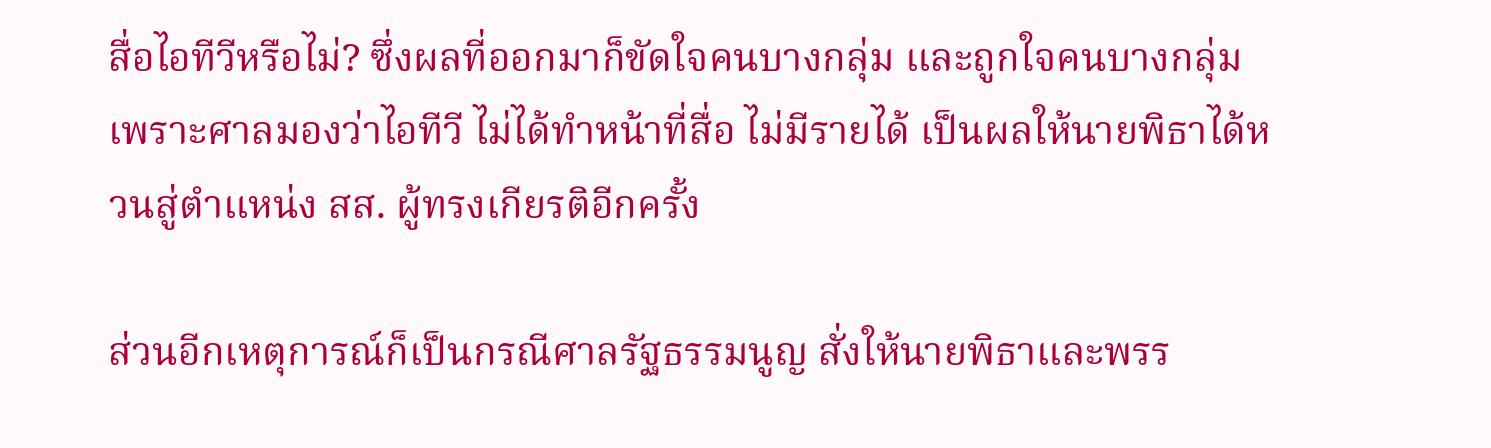สื่อไอทีวีหรือไม่? ซึ่งผลที่ออกมาก็ขัดใจคนบางกลุ่ม และถูกใจคนบางกลุ่ม เพราะศาลมองว่าไอทีวี ไม่ได้ทำหน้าที่สื่อ ไม่มีรายได้ เป็นผลให้นายพิธาได้หวนสู่ตำแหน่ง สส. ผู้ทรงเกียรติอีกครั้ง

ส่วนอีกเหตุการณ์ก็เป็นกรณีศาลรัฐธรรมนูญ สั่งให้นายพิธาและพรร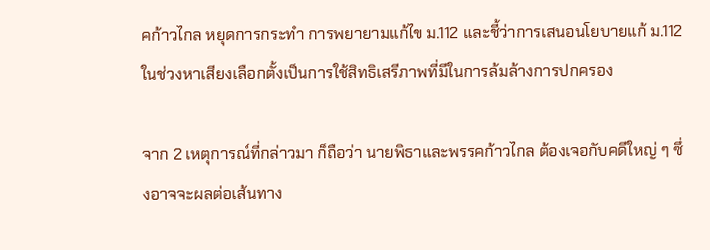คก้าวไกล หยุดการกระทำ การพยายามแก้ไข ม.112 และชี้ว่าการเสนอนโยบายแก้ ม.112 ในช่วงหาเสียงเลือกตั้งเป็นการใช้สิทธิเสรีภาพที่มีในการล้มล้างการปกครอง

จาก 2 เหตุการณ์ที่กล่าวมา ก็ถือว่า นายพิธาและพรรคก้าวไกล ต้องเจอกับคดีใหญ่ ๆ ซึ่งอาจจะผลต่อเส้นทาง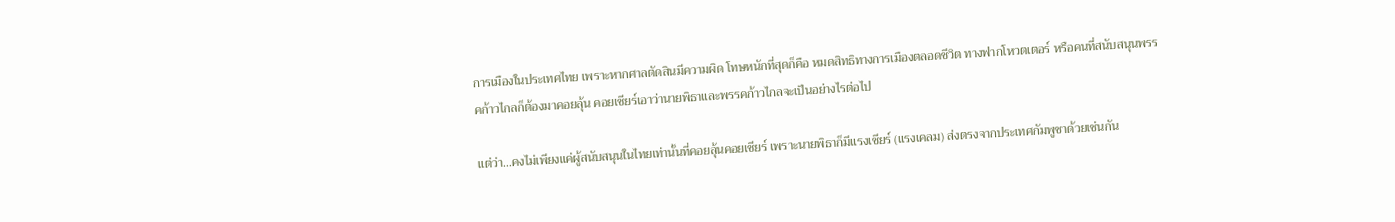การเมืองในประเทศไทย เพราะหากศาลตัดสินมีความผิด โทษหนักที่สุดก็คือ หมดสิทธิทางการเมืองตลอดชีวิต ทางฟากโหวตเตอร์ หรือคนที่สนับสนุนพรรคก้าวไกลก็ต้องมาคอยลุ้น คอยเชียร์เอาว่านายพิธาและพรรคก้าวไกลจะเป็นอย่างไรต่อไป

แต่ว่า…คงไม่เพียงแค่ผู้สนับสนุนในไทยเท่านั้นที่คอยลุ้นคอยเชียร์ เพราะนายพิธาก็มีแรงเชียร์ (แรงเคลม) ส่งตรงจากประเทศกัมพูชาด้วยเช่นกัน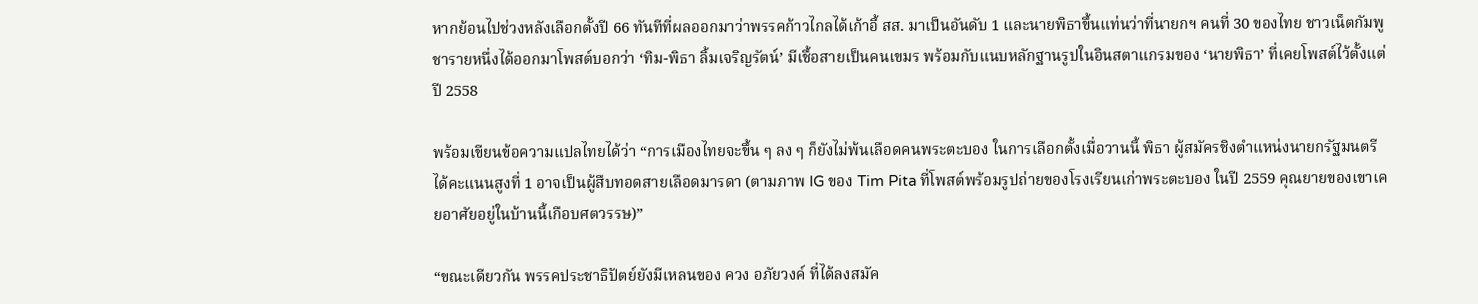หากย้อนไปช่วงหลังเลือกตั้งปี 66 ทันทีที่ผลออกมาว่าพรรคก้าวไกลได้เก้าอี้ สส. มาเป็นอันดับ 1 และนายพิธาขึ้นแท่นว่าที่นายกฯ คนที่ 30 ของไทย ชาวเน็ตกัมพูชารายหนึ่งได้ออกมาโพสต์บอกว่า ‘ทิม-พิธา ลิ้มเจริญรัตน์’ มีเชื้อสายเป็นคนเขมร พร้อมกับแนบหลักฐานรูปในอินสตาแกรมของ ‘นายพิธา’ ที่เคยโพสต์ไว้ตั้งแต่ปี 2558

พร้อมเขียนข้อความแปลไทยได้ว่า “การเมืองไทยจะขึ้น ๆ ลง ๆ ก็ยังไม่พ้นเลือดคนพระตะบอง ในการเลือกตั้งเมื่อวานนี้ พิธา ผู้สมัครชิงตำแหน่งนายกรัฐมนตรี ได้คะแนนสูงที่ 1 อาจเป็นผู้สืบทอดสายเลือดมารดา (ตามภาพ IG ของ Tim Pita ที่โพสต์พร้อมรูปถ่ายของโรงเรียนเก่าพระตะบอง ในปี 2559 คุณยายของเขาเคยอาศัยอยู่ในบ้านนี้เกือบศตวรรษ)”

“ขณะเดียวกัน พรรคประชาธิปัตย์ยังมีเหลนของ ควง อภัยวงค์ ที่ได้ลงสมัค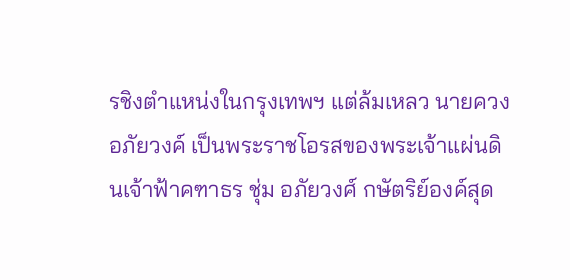รชิงตำแหน่งในกรุงเทพฯ แต่ล้มเหลว นายควง อภัยวงค์ เป็นพระราชโอรสของพระเจ้าแผ่นดินเจ้าฟ้าคฑาธร ชุ่ม อภัยวงศ์ กษัตริย์องค์สุด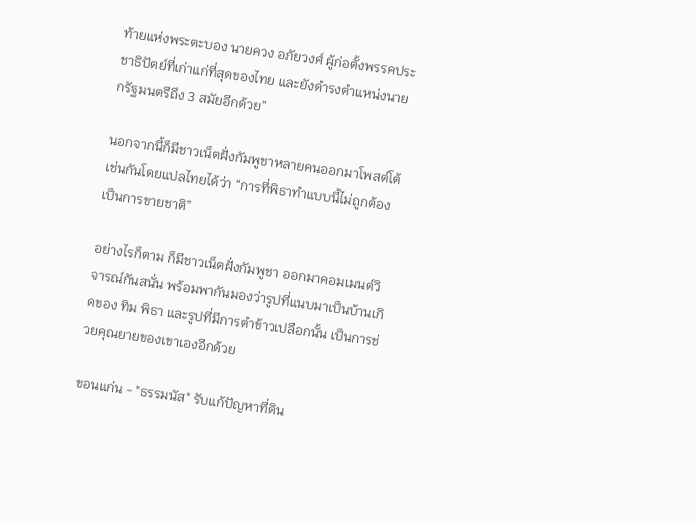ท้ายแห่งพระตะบอง นายควง อภัยวงศ์ ผู้ก่อตั้งพรรคประชาธิปัตย์ที่เก่าแก่ที่สุดของไทย และยังดำรงตำแหน่งนายกรัฐมนตรีถึง 3 สมัยอีกด้วย”

นอกจากนี้ก็มีชาวเน็ตฝั่งกัมพูชาหลายคนออกมาโพสต์โต้เช่นกันโดยแปลไทยได้ว่า “การที่พิธาทำแบบนี้ไม่ถูกต้อง เป็นการขายชาติ”

อย่างไรก็ตาม ก็มีชาวเน็ตฝั่งกัมพูชา ออกมาคอมเมนต์วิจารณ์กันสนั่น พร้อมพากันมองว่ารูปที่แนบมาเป็นบ้านเกิดของ ทิม พิธา และรูปที่มีการตำข้าวเปลือกนั้น เป็นการช่วยคุณยายของเขาเองอีกด้วย

ขอนแก่น - "ธรรมนัส" รับแก้ปัญหาที่ดิน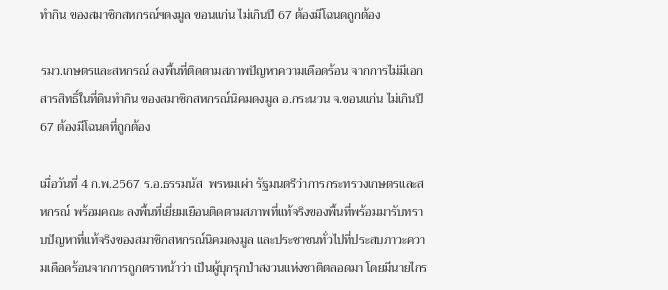ทำกิน ของสมาชิกสหกรณ์ฯดงมูล ขอนแก่น ไม่เกินปี 67 ต้องมีโฉนดถูกต้อง

รมว.เกษตรและสหกรณ์ ลงพื้นที่ติดตามสภาพปัญหาความเดือดร้อน จากการไม่มีเอกสารสิทธิ์ในที่ดินทำกิน ของสมาชิกสหกรณ์นิคมดงมูล อ.กระนวน จ.ขอนแก่น ไม่เกินปี 67 ต้องมีโฉนดที่ถูกต้อง

เมื่อวันที่ 4 ก.พ.2567 ร.อ.ธรรมนัส  พรหมเผ่า รัฐมนตรีว่าการกระทรวงเกษตรและสหกรณ์ พร้อมคณะ ลงพื้นที่เยี่ยมเยือนติดตามสภาพที่แท้จริงของพื้นที่พร้อมมารับทราบปัญหาที่แท้จริงของสมาชิกสหกรณ์นิคมดงมูล และประชาชนทั่วไปที่ประสบภาวะความเดือดร้อนจากการถูกตราหน้าว่า เป็นผู้บุกรุกป่าสงวนแห่งชาติตลอดมา โดยมีนายไกร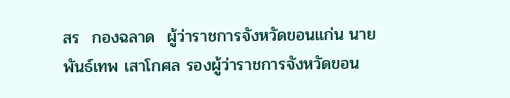สร  กองฉลาด  ผู้ว่าราชการจังหวัดขอนแก่น นายพันธ์เทพ เสาโกศล รองผู้ว่าราชการจังหวัดขอน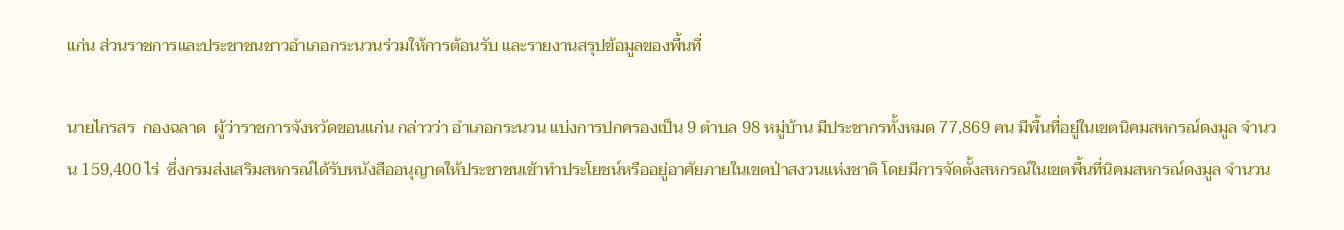แก่น ส่วนราชการและประชาชนชาวอำเภอกระนวนร่วมให้การต้อนรับ และรายงานสรุปข้อมูลของพื้นที่

นายไกรสร  กองฉลาด  ผู้ว่าราชการจังหวัดขอนแก่น กล่าวว่า อำเภอกระนวน แบ่งการปกครองเป็น 9 ตำบล 98 หมู่บ้าน มีประชากรทั้งหมด 77,869 คน มีพื้นที่อยู่ในเขตนิคมสหกรณ์ดงมูล จำนวน 159,400 ไร่  ซึ่งกรมส่งเสริมสหกรณ์ได้รับหนังสืออนุญาตให้ประชาชนเข้าทำประโยชน์หรืออยู่อาศัยภายในเขตป่าสงวนแห่งชาติ โดยมีการจัดตั้งสหกรณ์ในเขตพื้นที่นิคมสหกรณ์ดงมูล จำนวน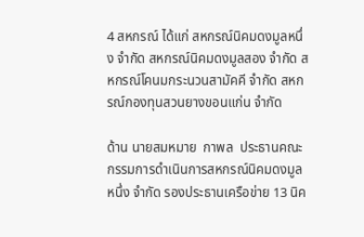4 สหกรณ์ ได้แก่ สหกรณ์นิคมดงมูลหนึ่ง จำกัด สหกรณ์นิคมดงมูลสอง จำกัด สหกรณ์โคนมกระนวนสามัคคี จำกัด สหกรณ์กองทุนสวนยางขอนแก่น จำกัด

ด้าน นายสมหมาย  กาพล  ประธานคณะกรรมการดำเนินการสหกรณ์นิคมดงมูลหนึ่ง จำกัด รองประธานเครือข่าย 13 นิค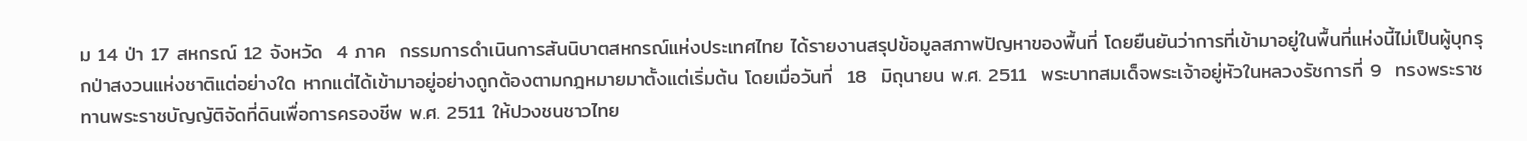ม 14 ป่า 17 สหกรณ์ 12 จังหวัด  4 ภาค  กรรมการดำเนินการสันนิบาตสหกรณ์แห่งประเทศไทย ได้รายงานสรุปข้อมูลสภาพปัญหาของพื้นที่ โดยยืนยันว่าการที่เข้ามาอยู่ในพื้นที่แห่งนี้ไม่เป็นผู้บุกรุกป่าสงวนแห่งชาติแต่อย่างใด หากแต่ได้เข้ามาอยู่อย่างถูกต้องตามกฎหมายมาตั้งแต่เริ่มต้น โดยเมื่อวันที่  18  มิถุนายน พ.ศ. 2511  พระบาทสมเด็จพระเจ้าอยู่หัวในหลวงรัชการที่ 9  ทรงพระราชทานพระราชบัญญัติจัดที่ดินเพื่อการครองชีพ พ.ศ. 2511 ให้ปวงชนชาวไทย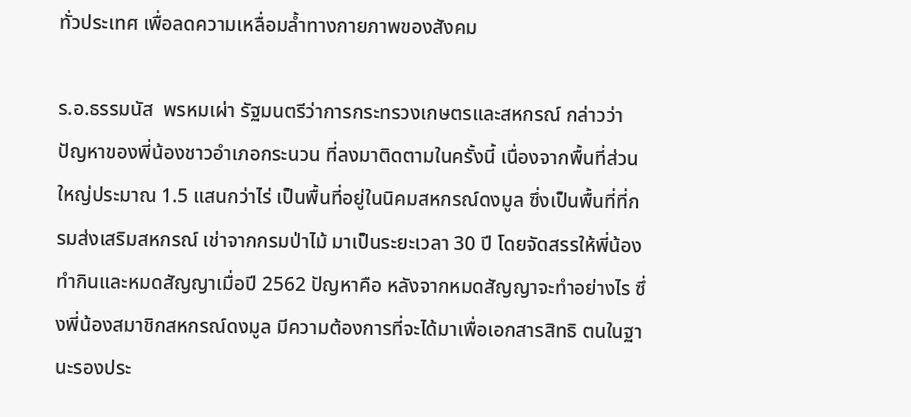ทั่วประเทศ เพื่อลดความเหลื่อมล้ำทางกายภาพของสังคม

ร.อ.ธรรมนัส  พรหมเผ่า รัฐมนตรีว่าการกระทรวงเกษตรและสหกรณ์ กล่าวว่า  ปัญหาของพี่น้องชาวอำเภอกระนวน ที่ลงมาติดตามในครั้งนี้ เนื่องจากพื้นที่ส่วนใหญ่ประมาณ 1.5 แสนกว่าไร่ เป็นพื้นที่อยู่ในนิคมสหกรณ์ดงมูล ซึ่งเป็นพื้นที่ที่กรมส่งเสริมสหกรณ์ เช่าจากกรมป่าไม้ มาเป็นระยะเวลา 30 ปี โดยจัดสรรให้พี่น้องทำกินและหมดสัญญาเมื่อปี 2562 ปัญหาคือ หลังจากหมดสัญญาจะทำอย่างไร ซึ่งพี่น้องสมาชิกสหกรณ์ดงมูล มีความต้องการที่จะได้มาเพื่อเอกสารสิทธิ ตนในฐานะรองประ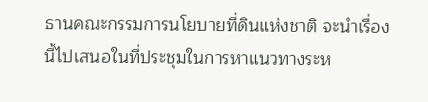ธานคณะกรรมการนโยบายที่ดินแห่งชาติ จะนำเรื่องนี้ไปเสนอในที่ประชุมในการหาแนวทางระห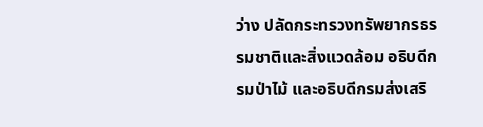ว่าง ปลัดกระทรวงทรัพยากรธรรมชาติและสิ่งแวดล้อม อธิบดีกรมป่าไม้ และอธิบดีกรมส่งเสริ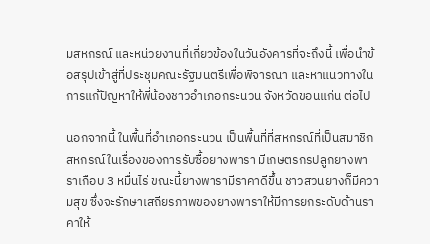มสหกรณ์ และหน่วยงานที่เกี่ยวข้องในวันอังคารที่จะถึงนี้ เพื่อนำข้อสรุปเข้าสู่ที่ประชุมคณะรัฐมนตรีเพื่อพิจารณา และหาแนวทางในการแก้ปัญหาให้พี่น้องชาวอำเภอกระนวน จังหวัดขอนแก่น ต่อไป

นอกจากนี้ ในพื้นที่อำเภอกระนวน เป็นพื้นที่ที่สหกรณ์ที่เป็นสมาชิกสหกรณ์ในเรื่องของการรับซื้อยางพารา มีเกษตรกรปลูกยางพาราเกือบ 3 หมื่นไร่ ขณะนี้ยางพารามีราคาดีขึ้น ชาวสวนยางก็มีความสุข ซึ่งจะรักษาเสถียรภาพของยางพาราให้มีการยกระดับด้านราคาให้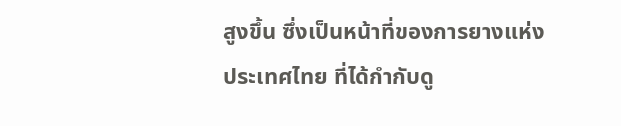สูงขึ้น ซึ่งเป็นหน้าที่ของการยางแห่งประเทศไทย ที่ได้กำกับดู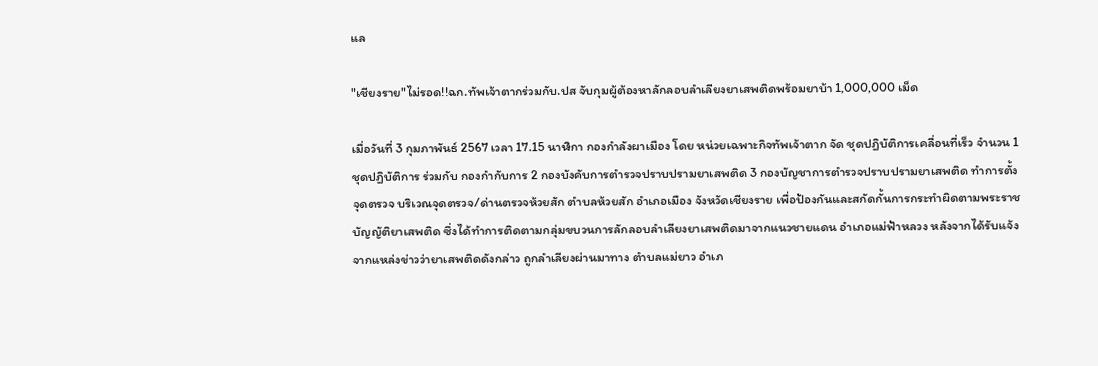แล

"เชียงราย"ไม่รอด!!ฉก.ทัพเจ้าตากร่วมกับ.ปส จับกุมผู้ต้องหาลักลอบลำเลียงยาเสพติดพร้อมยาบ้า 1,000,000 เม็ด

เมื่อวันที่ 3 กุมภาพันธ์ 2567 เวลา 17.15 นาฬิกา กองกำลังผาเมือง โดย หน่วยเฉพาะกิจทัพเจ้าตาก จัด ชุดปฏิบัติการเคลื่อนที่เร็ว จำนวน 1 ชุดปฏิบัติการ ร่วมกับ กองกำกับการ 2 กองบังคับการตำรวจปราบปรามยาเสพติด 3 กองบัญชาการตำรวจปราบปรามยาเสพติด ทำการตั้งจุดตรวจ บริเวณจุดตรวจ/ด่านตรวจห้วยสัก ตำบลห้วยสัก อำเภอเมือง จังหวัดเชียงราย เพื่อป้องกันและสกัดกั้นการกระทำผิดตามพระราชบัญญัติยาเสพติด ซึ่งได้ทำการติดตามกลุ่มขบวนการลักลอบลำเลียงยาเสพติดมาจากแนวชายแดน อำเภอแม่ฟ้าหลวง หลังจากได้รับแจ้งจากแหล่งข่าวว่ายาเสพติดดังกล่าว ถูกลำเลียงผ่านมาทาง ตำบลแม่ยาว อำเภ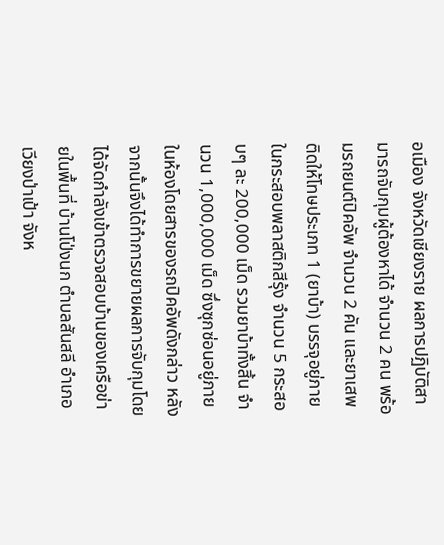อเมือง จังหวัดเชียงราย ผลการปฏิบัติสามารถจับกุมผู้ต้องหาได้ จำนวน 2 คน พร้อมรถยนต์ปิคอัพ จำนวน 2 คัน และยาเสพติดให้โทษประเภท 1 (ยาบ้า) บรรจุอยู่ภายในกระสอบพลาสติกสีรุ้ง จำนวน 5 กระสอบๆ ละ 200,000 เม็ด รวมยาบ้าทั้งสิ้น จำนวน 1,000,000 เม็ด ซึ่งซุกซ่อนอยู่ภายในห้องโดยสารของรถปิคอัพดังกล่าว หลังจากนั้นจึงได้ทำการขยายผลการจับกุมโดยได้จัดกำลังเข้าตรวจสอบบ้านของเครือข่ายในพื้นที่ บ้านโป่งนก ตำบลสันสลี อำเภอเวียงป่าเป้า จังห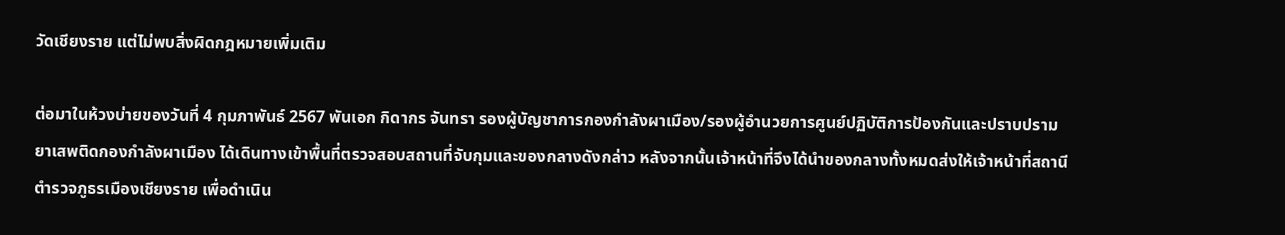วัดเชียงราย แต่ไม่พบสิ่งผิดกฎหมายเพิ่มเติม

ต่อมาในห้วงบ่ายของวันที่ 4 กุมภาพันธ์ 2567 พันเอก กิดากร จันทรา รองผู้บัญชาการกองกำลังผาเมือง/รองผู้อำนวยการศูนย์ปฏิบัติการป้องกันและปราบปรามยาเสพติดกองกำลังผาเมือง ได้เดินทางเข้าพื้นที่ตรวจสอบสถานที่จับกุมและของกลางดังกล่าว หลังจากนั้นเจ้าหน้าที่จึงได้นำของกลางทั้งหมดส่งให้เจ้าหน้าที่สถานีตำรวจภูธรเมืองเชียงราย เพื่อดำเนิน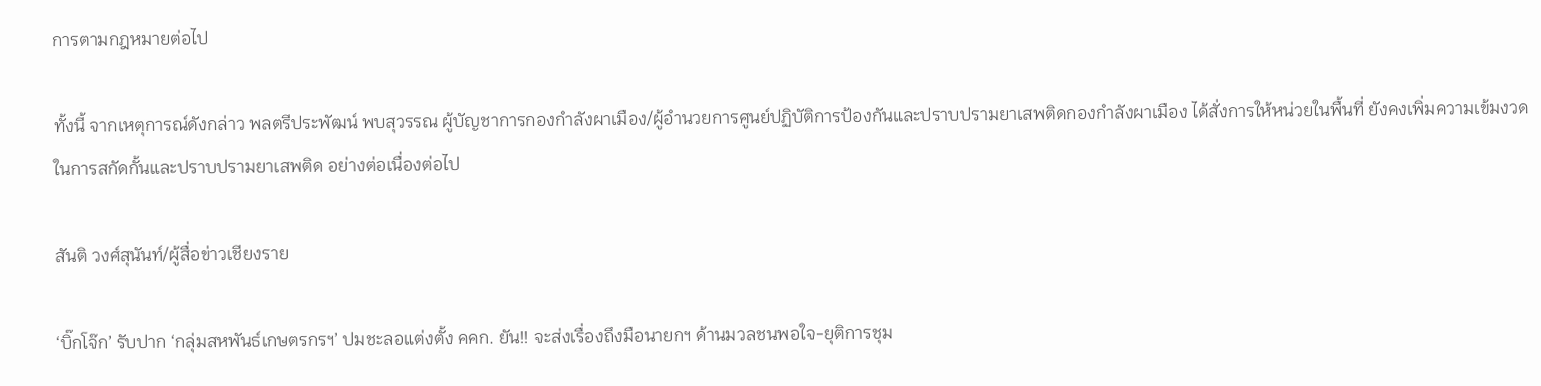การตามกฎหมายต่อไป

ทั้งนี้ จากเหตุการณ์ดังกล่าว พลตรีประพัฒน์ พบสุวรรณ ผู้บัญชาการกองกำลังผาเมือง/ผู้อำนวยการศูนย์ปฏิบัติการป้องกันและปราบปรามยาเสพติดกองกำลังผาเมือง ได้สั่งการให้หน่วยในพื้นที่ ยังคงเพิ่มความเข้มงวดในการสกัดกั้นและปราบปรามยาเสพติด อย่างต่อเนื่องต่อไป

สันติ วงศ์สุนันท์/ผู้สื่อข่าวเชียงราย

‘บิ๊กโจ๊ก’ รับปาก ‘กลุ่มสหพันธ์เกษตรกรฯ’ ปมชะลอแต่งตั้ง คคก. ยัน!! จะส่งเรื่องถึงมือนายกฯ ด้านมวลชนพอใจ-ยุติการชุม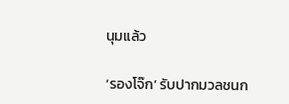นุมแล้ว

‘รองโจ๊ก’ รับปากมวลชนก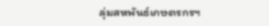ลุ่มสหพันธ์เกษตรกรฯ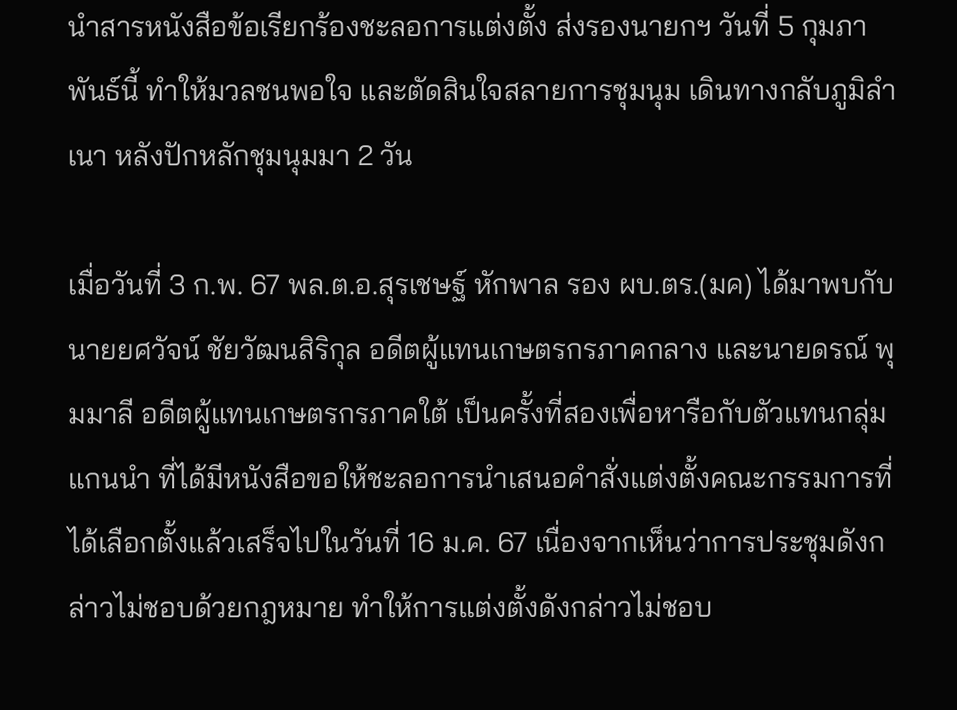นำสารหนังสือข้อเรียกร้องชะลอการแต่งตั้ง ส่งรองนายกฯ วันที่ 5 กุมภาพันธ์นี้ ทำให้มวลชนพอใจ และตัดสินใจสลายการชุมนุม เดินทางกลับภูมิลำเนา หลังปักหลักชุมนุมมา 2 วัน

เมื่อวันที่ 3 ก.พ. 67 พล.ต.อ.สุรเชษฐ์ หักพาล รอง ผบ.ตร.(มค) ได้มาพบกับ นายยศวัจน์ ชัยวัฒนสิริกุล อดีตผู้แทนเกษตรกรภาคกลาง และนายดรณ์ พุมมาลี อดีตผู้แทนเกษตรกรภาคใต้ เป็นครั้งที่สองเพื่อหารือกับตัวแทนกลุ่มแกนนำ ที่ได้มีหนังสือขอให้ชะลอการนำเสนอคำสั่งแต่งตั้งคณะกรรมการที่ได้เลือกตั้งแล้วเสร็จไปในวันที่ 16 ม.ค. 67 เนื่องจากเห็นว่าการประชุมดังกล่าวไม่ชอบด้วยกฎหมาย ทำให้การแต่งตั้งดังกล่าวไม่ชอบ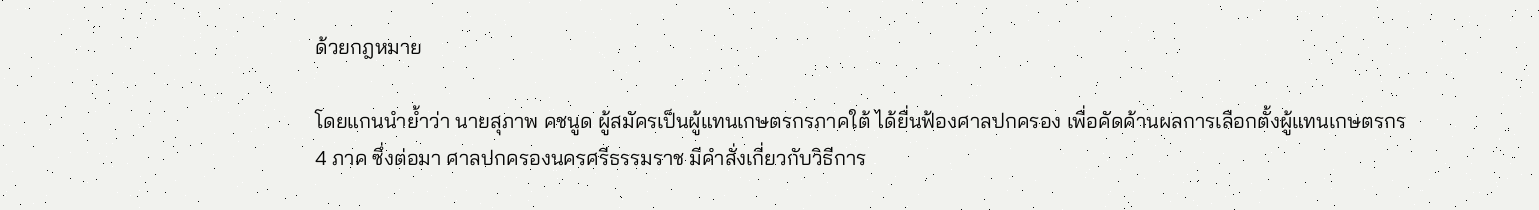ด้วยกฎหมาย

โดยแกนนำย้ำว่า นายสุภาพ คชนูด ผู้สมัครเป็นผู้แทนเกษตรกรภาคใต้ ได้ยื่นฟ้องศาลปกครอง เพื่อคัดค้านผลการเลือกตั้งผู้แทนเกษตรกร 4 ภาค ซึ่งต่อมา ศาลปกครองนครศรีธรรมราช มีคำสั่งเกี่ยวกับวิธีการ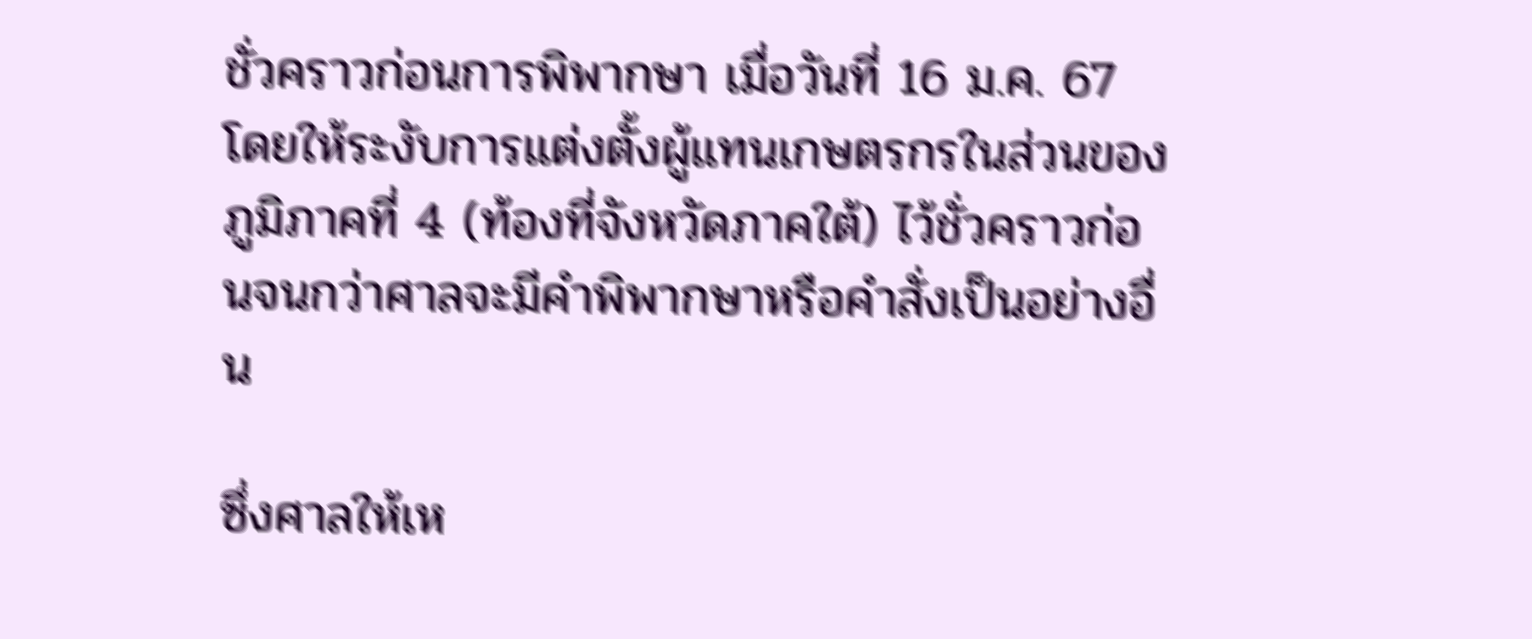ชั่วคราวก่อนการพิพากษา เมื่อวันที่ 16 ม.ค. 67 โดยให้ระงับการแต่งตั้งผู้แทนเกษตรกรในส่วนของภูมิภาคที่ 4 (ท้องที่จังหวัดภาคใต้) ไว้ชั่วคราวก่อนจนกว่าศาลจะมีคำพิพากษาหรือคำสั่งเป็นอย่างอื่น

ซึ่งศาลให้เห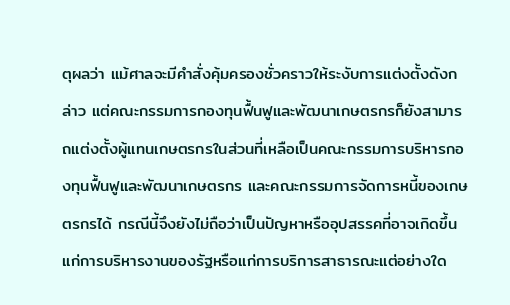ตุผลว่า แม้ศาลจะมีคำสั่งคุ้มครองชั่วคราวให้ระงับการแต่งตั้งดังกล่าว แต่คณะกรรมการกองทุนฟื้นฟูและพัฒนาเกษตรกรก็ยังสามารถแต่งตั้งผู้แทนเกษตรกรในส่วนที่เหลือเป็นคณะกรรมการบริหารกองทุนฟื้นฟูและพัฒนาเกษตรกร และคณะกรรมการจัดการหนี้ของเกษตรกรได้ กรณีนี้จึงยังไม่ถือว่าเป็นปัญหาหรืออุปสรรคที่อาจเกิดขึ้นแก่การบริหารงานของรัฐหรือแก่การบริการสาธารณะแต่อย่างใด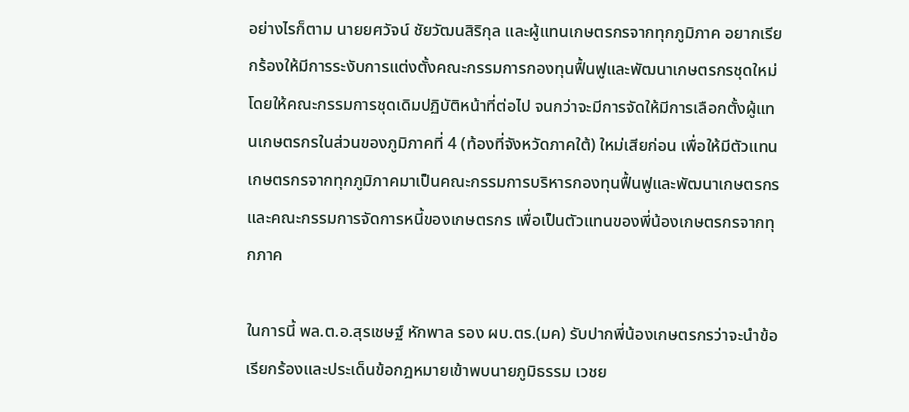อย่างไรก็ตาม นายยศวัจน์ ชัยวัฒนสิริกุล และผู้แทนเกษตรกรจากทุกภูมิภาค อยากเรียกร้องให้มีการระงับการแต่งตั้งคณะกรรมการกองทุนฟื้นฟูและพัฒนาเกษตรกรชุดใหม่ โดยให้คณะกรรมการชุดเดิมปฏิบัติหน้าที่ต่อไป จนกว่าจะมีการจัดให้มีการเลือกตั้งผู้แทนเกษตรกรในส่วนของภูมิภาคที่ 4 (ท้องที่จังหวัดภาคใต้) ใหม่เสียก่อน เพื่อให้มีตัวแทนเกษตรกรจากทุกภูมิภาคมาเป็นคณะกรรมการบริหารกองทุนฟื้นฟูและพัฒนาเกษตรกร และคณะกรรมการจัดการหนี้ของเกษตรกร เพื่อเป็นตัวแทนของพี่น้องเกษตรกรจากทุกภาค

ในการนี้ พล.ต.อ.สุรเชษฐ์ หักพาล รอง ผบ.ตร.(มค) รับปากพี่น้องเกษตรกรว่าจะนำข้อเรียกร้องและประเด็นข้อกฎหมายเข้าพบนายภูมิธรรม เวชย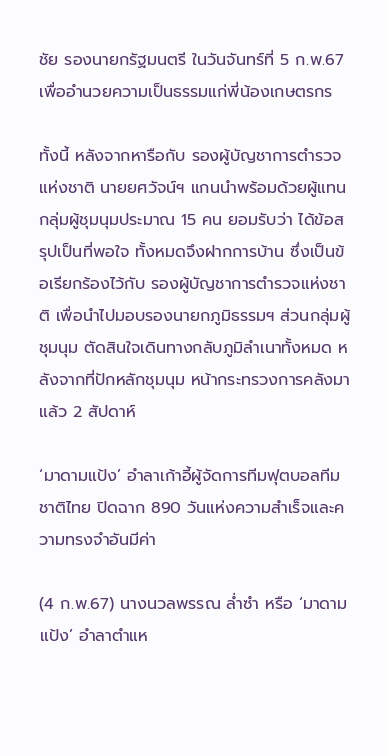ชัย รองนายกรัฐมนตรี ในวันจันทร์ที่ 5 ก.พ.67 เพื่ออำนวยความเป็นธรรมแก่พี่น้องเกษตรกร

ทั้งนี้ หลังจากหารือกับ รองผู้บัญชาการตำรวจแห่งชาติ นายยศวัจน์ฯ แกนนำพร้อมด้วยผู้แทนกลุ่มผู้ชุมนุมประมาณ 15 คน ยอมรับว่า ได้ข้อสรุปเป็นที่พอใจ ทั้งหมดจึงฝากการบ้าน ซึ่งเป็นข้อเรียกร้องไว้กับ รองผู้บัญชาการตำรวจแห่งชาติ เพื่อนำไปมอบรองนายกภูมิธรรมฯ ส่วนกลุ่มผู้ชุมนุม ตัดสินใจเดินทางกลับภูมิลำเนาทั้งหมด หลังจากที่ปักหลักชุมนุม หน้ากระทรวงการคลังมาแล้ว 2 สัปดาห์

‘มาดามแป้ง’ อำลาเก้าอี้ผู้จัดการทีมฟุตบอลทีมชาติไทย ปิดฉาก 890 วันแห่งความสำเร็จและความทรงจำอันมีค่า

(4 ก.พ.67) นางนวลพรรณ ล่ำซำ หรือ ‘มาดามแป้ง’ อำลาตำแห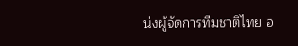น่งผู้จัดการทีมชาติไทย อ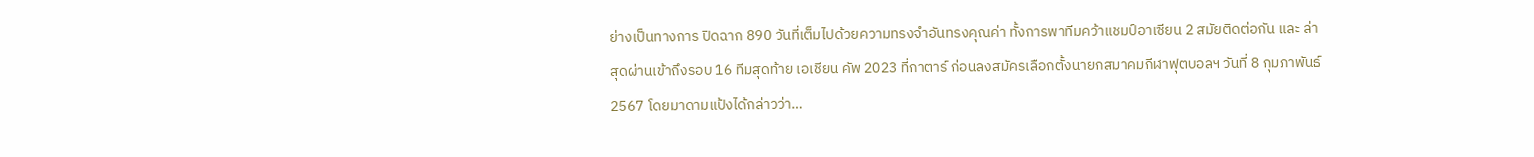ย่างเป็นทางการ ปิดฉาก 890 วันที่เต็มไปด้วยความทรงจำอันทรงคุณค่า ทั้งการพาทีมคว้าแชมป์อาเซียน 2 สมัยติดต่อกัน และ ล่าสุดผ่านเข้าถึงรอบ 16 ทีมสุดท้าย เอเชียน คัพ 2023 ที่กาตาร์ ก่อนลงสมัครเลือกตั้งนายกสมาคมกีฬาฟุตบอลฯ วันที่ 8 กุมภาพันธ์ 2567 โดยมาดามแป้งได้กล่าวว่า…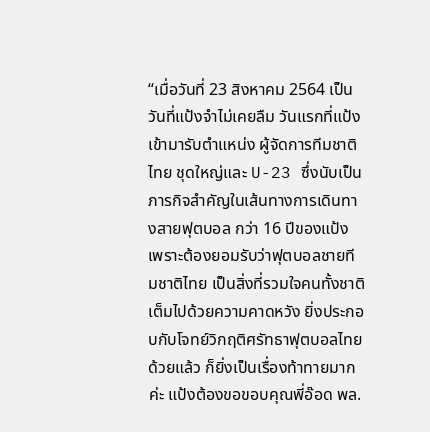“เมื่อวันที่ 23 สิงหาคม 2564 เป็นวันที่แป้งจำไม่เคยลืม วันแรกที่แป้งเข้ามารับตำแหน่ง ผู้จัดการทีมชาติไทย ชุดใหญ่และ U-23 ซึ่งนับเป็นภารกิจสำคัญในเส้นทางการเดินทางสายฟุตบอล กว่า 16 ปีของแป้ง เพราะต้องยอมรับว่าฟุตบอลชายทีมชาติไทย เป็นสิ่งที่รวมใจคนทั้งชาติ เต็มไปด้วยความคาดหวัง ยิ่งประกอบกับโจทย์วิกฤติศรัทธาฟุตบอลไทยด้วยแล้ว ก็ยิ่งเป็นเรื่องท้าทายมากค่ะ แป้งต้องขอขอบคุณพี่อ๊อด พล.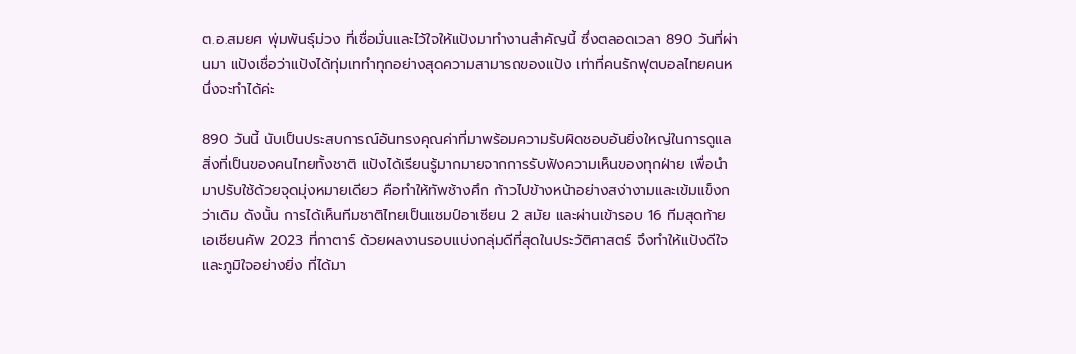ต.อ.สมยศ พุ่มพันธุ์ม่วง ที่เชื่อมั่นและไว้ใจให้แป้งมาทำงานสำคัญนี้ ซึ่งตลอดเวลา 890 วันที่ผ่านมา แป้งเชื่อว่าแป้งได้ทุ่มเททำทุกอย่างสุดความสามารถของแป้ง เท่าที่คนรักฟุตบอลไทยคนหนึ่งจะทำได้ค่ะ

890 วันนี้ นับเป็นประสบการณ์อันทรงคุณค่าที่มาพร้อมความรับผิดชอบอันยิ่งใหญ่ในการดูแลสิ่งที่เป็นของคนไทยทั้งชาติ แป้งได้เรียนรู้มากมายจากการรับฟังความเห็นของทุกฝ่าย เพื่อนำมาปรับใช้ด้วยจุดมุ่งหมายเดียว คือทำให้ทัพช้างศึก ก้าวไปข้างหน้าอย่างสง่างามและเข้มแข็งกว่าเดิม ดังนั้น การได้เห็นทีมชาติไทยเป็นแชมป์อาเซียน 2 สมัย และผ่านเข้ารอบ 16 ทีมสุดท้าย เอเชียนคัพ 2023 ที่กาตาร์ ด้วยผลงานรอบแบ่งกลุ่มดีที่สุดในประวัติศาสตร์ จึงทำให้แป้งดีใจและภูมิใจอย่างยิ่ง ที่ได้มา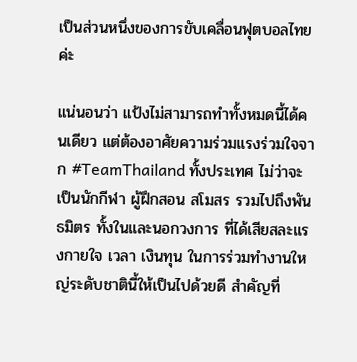เป็นส่วนหนึ่งของการขับเคลื่อนฟุตบอลไทยค่ะ

แน่นอนว่า แป้งไม่สามารถทำทั้งหมดนี้ได้คนเดียว แต่ต้องอาศัยความร่วมแรงร่วมใจจาก #TeamThailand ทั้งประเทศ ไม่ว่าจะเป็นนักกีฬา ผู้ฝึกสอน สโมสร รวมไปถึงพันธมิตร ทั้งในและนอกวงการ ที่ได้เสียสละแรงกายใจ เวลา เงินทุน ในการร่วมทำงานใหญ่ระดับชาตินี้ให้เป็นไปด้วยดี สำคัญที่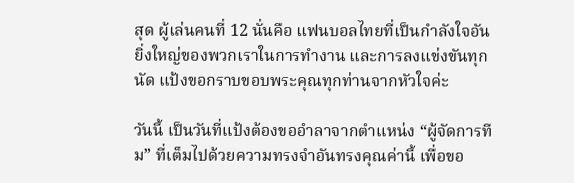สุด ผู้เล่นคนที่ 12 นั่นคือ แฟนบอลไทยที่เป็นกำลังใจอันยิ่งใหญ่ของพวกเราในการทำงาน และการลงแข่งขันทุกนัด แป้งขอกราบขอบพระคุณทุกท่านจากหัวใจค่ะ

วันนี้ เป็นวันที่แป้งต้องขออำลาจากตำแหน่ง “ผู้จัดการทีม” ที่เต็มไปด้วยความทรงจำอันทรงคุณค่านี้ เพื่อขอ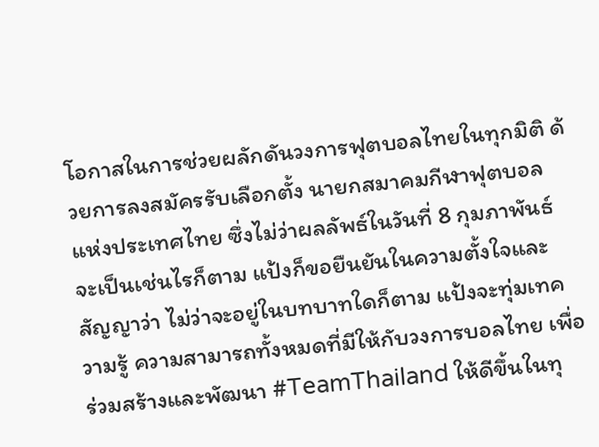โอกาสในการช่วยผลักดันวงการฟุตบอลไทยในทุกมิติ ด้วยการลงสมัครรับเลือกตั้ง นายกสมาคมกีฬาฟุตบอลแห่งประเทศไทย ซึ่งไม่ว่าผลลัพธ์ในวันที่ 8 กุมภาพันธ์ จะเป็นเช่นไรก็ตาม แป้งก็ขอยืนยันในความตั้งใจและสัญญาว่า ไม่ว่าจะอยู่ในบทบาทใดก็ตาม แป้งจะทุ่มเทความรู้ ความสามารถทั้งหมดที่มีให้กับวงการบอลไทย เพื่อร่วมสร้างและพัฒนา #TeamThailand ให้ดีขึ้นในทุ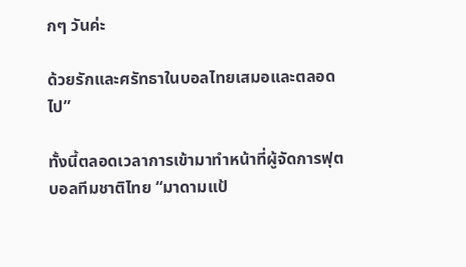กๆ วันค่ะ

ด้วยรักและศรัทธาในบอลไทยเสมอและตลอดไป”

ทั้งนี้ตลอดเวลาการเข้ามาทำหน้าที่ผู้จัดการฟุตบอลทีมชาติไทย “มาดามแป้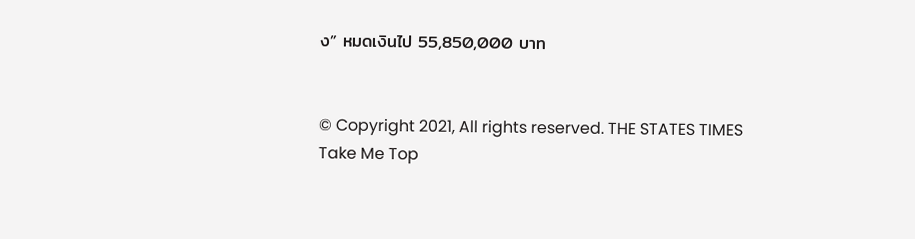ง” หมดเงินไป 55,850,000 บาท


© Copyright 2021, All rights reserved. THE STATES TIMES
Take Me Top